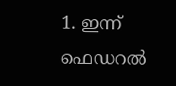1. ഇന്ന് ഫെഡറല്‍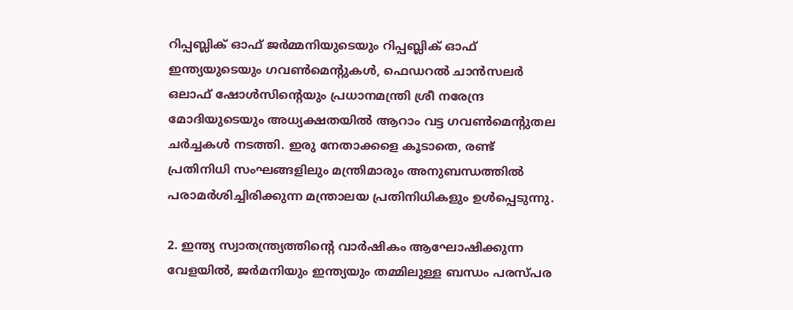റിപ്പബ്ലിക് ഓഫ് ജര്‍മ്മനിയുടെയും റിപ്പബ്ലിക് ഓഫ് ഇന്ത്യയുടെയും ഗവണ്‍മെന്റുകള്‍, ഫെഡറല്‍ ചാന്‍സലര്‍ ഒലാഫ് ഷോള്‍സിന്റെയും പ്രധാനമന്ത്രി ശ്രീ നരേന്ദ്ര മോദിയുടെയും അധ്യക്ഷതയില്‍ ആറാം വട്ട ഗവണ്‍മെന്റുതല ചര്‍ച്ചകള്‍ നടത്തി. ഇരു നേതാക്കളെ കൂടാതെ, രണ്ട് പ്രതിനിധി സംഘങ്ങളിലും മന്ത്രിമാരും അനുബന്ധത്തില്‍ പരാമര്‍ശിച്ചിരിക്കുന്ന മന്ത്രാലയ പ്രതിനിധികളും ഉള്‍പ്പെടുന്നു.

2. ഇന്ത്യ സ്വാതന്ത്ര്യത്തിന്റെ വാര്‍ഷികം ആഘോഷിക്കുന്ന വേളയില്‍, ജര്‍മനിയും ഇന്ത്യയും തമ്മിലുള്ള ബന്ധം പരസ്പര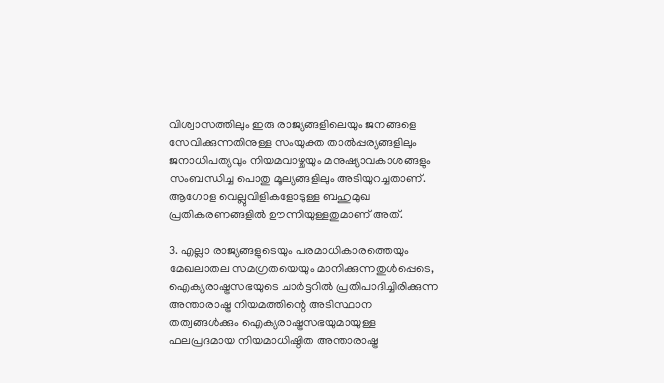വിശ്വാസത്തിലും ഇരു രാജ്യങ്ങളിലെയും ജനങ്ങളെ സേവിക്കുന്നതിനുള്ള സംയുക്ത താല്‍പ്പര്യങ്ങളിലും ജനാധിപത്യവും നിയമവാഴ്ചയും മനുഷ്യാവകാശങ്ങളും സംബന്ധിച്ച പൊതു മൂല്യങ്ങളിലും അടിയുറച്ചതാണ്. ആഗോള വെല്ലുവിളികളോടുള്ള ബഹുമുഖ പ്രതികരണങ്ങളില്‍ ഊന്നിയുള്ളതുമാണ് അത്.

3. എല്ലാ രാജ്യങ്ങളുടെയും പരമാധികാരത്തെയും മേഖലാതല സമഗ്രതയെയും മാനിക്കുന്നതുള്‍പ്പെടെ, ഐക്യരാഷ്ട്രസഭയുടെ ചാര്‍ട്ടറില്‍ പ്രതിപാദിച്ചിരിക്കുന്ന അന്താരാഷ്ട്ര നിയമത്തിന്റെ അടിസ്ഥാന തത്വങ്ങള്‍ക്കും ഐക്യരാഷ്ട്രസഭയുമായുള്ള ഫലപ്രദമായ നിയമാധിഷ്ഠിത അന്താരാഷ്ട്ര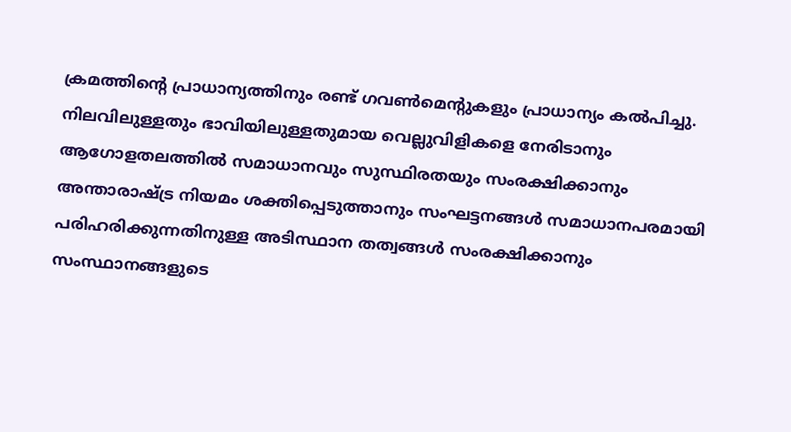ക്രമത്തിന്റെ പ്രാധാന്യത്തിനും രണ്ട് ഗവണ്‍മെന്റുകളും പ്രാധാന്യം കല്‍പിച്ചു. നിലവിലുള്ളതും ഭാവിയിലുള്ളതുമായ വെല്ലുവിളികളെ നേരിടാനും ആഗോളതലത്തില്‍ സമാധാനവും സുസ്ഥിരതയും സംരക്ഷിക്കാനും അന്താരാഷ്ട്ര നിയമം ശക്തിപ്പെടുത്താനും സംഘട്ടനങ്ങള്‍ സമാധാനപരമായി പരിഹരിക്കുന്നതിനുള്ള അടിസ്ഥാന തത്വങ്ങള്‍ സംരക്ഷിക്കാനും സംസ്ഥാനങ്ങളുടെ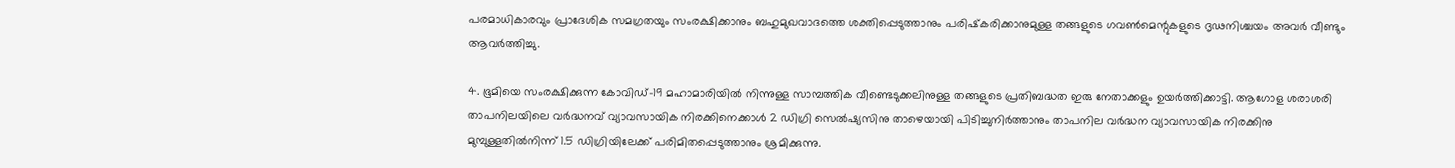പരമാധികാരവും പ്രാദേശിക സമഗ്രതയും സംരക്ഷിക്കാനും ബഹുമുഖവാദത്തെ ശക്തിപ്പെടുത്താനും പരിഷ്‌കരിക്കാനുമുള്ള തങ്ങളുടെ ഗവണ്‍മെന്റുകളുടെ ദൃഢനിശ്ചയം അവര്‍ വീണ്ടും ആവര്‍ത്തിച്ചു.

4. ഭൂമിയെ സംരക്ഷിക്കുന്ന കോവിഡ്-19 മഹാമാരിയില്‍ നിന്നുള്ള സാമ്പത്തിക വീണ്ടെടുക്കലിനുള്ള തങ്ങളുടെ പ്രതിബദ്ധത ഇരു നേതാക്കളും ഉയര്‍ത്തിക്കാട്ടി. ആഗോള ശരാശരി താപനിലയിലെ വര്‍ദ്ധനവ് വ്യാവസായിക നിരക്കിനെക്കാള്‍ 2 ഡിഗ്രി സെല്‍ഷ്യസിനു താഴെയായി പിടിച്ചുനിര്‍ത്താനും താപനില വര്‍ദ്ധന വ്യാവസായിക നിരക്കിനു മുമ്പുള്ളതില്‍നിന്ന് 1.5 ഡിഗ്രിയിലേക്ക് പരിമിതപ്പെടുത്താനും ശ്രമിക്കുന്നു.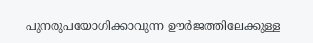പുനരുപയോഗിക്കാവുന്ന ഊര്‍ജത്തിലേക്കുള്ള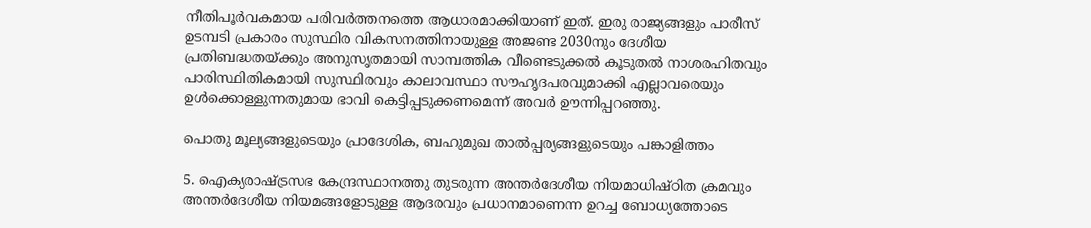നീതിപൂര്‍വകമായ പരിവര്‍ത്തനത്തെ ആധാരമാക്കിയാണ് ഇത്. ഇരു രാജ്യങ്ങളും പാരീസ് ഉടമ്പടി പ്രകാരം സുസ്ഥിര വികസനത്തിനായുള്ള അജണ്ട 2030നും ദേശീയ പ്രതിബദ്ധതയ്ക്കും അനുസൃതമായി സാമ്പത്തിക വീണ്ടെടുക്കല്‍ കൂടുതല്‍ നാശരഹിതവും പാരിസ്ഥിതികമായി സുസ്ഥിരവും കാലാവസ്ഥാ സൗഹൃദപരവുമാക്കി എല്ലാവരെയും ഉള്‍ക്കൊള്ളുന്നതുമായ ഭാവി കെട്ടിപ്പടുക്കണമെന്ന് അവര്‍ ഊന്നിപ്പറഞ്ഞു.

പൊതു മൂല്യങ്ങളുടെയും പ്രാദേശിക, ബഹുമുഖ താല്‍പ്പര്യങ്ങളുടെയും പങ്കാളിത്തം

5. ഐക്യരാഷ്ട്രസഭ കേന്ദ്രസ്ഥാനത്തു തുടരുന്ന അന്തര്‍ദേശീയ നിയമാധിഷ്ഠിത ക്രമവും അന്തര്‍ദേശീയ നിയമങ്ങളോടുള്ള ആദരവും പ്രധാനമാണെന്ന ഉറച്ച ബോധ്യത്തോടെ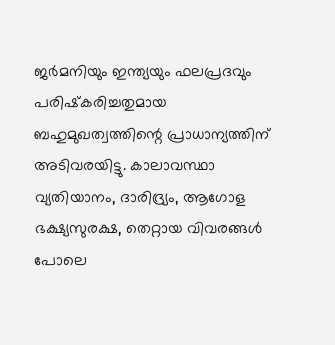ജര്‍മനിയും ഇന്ത്യയും ഫലപ്രദവും പരിഷ്‌കരിച്ചതുമായ ബഹുമുഖത്വത്തിന്റെ പ്രാധാന്യത്തിന് അടിവരയിട്ടു. കാലാവസ്ഥാ വ്യതിയാനം, ദാരിദ്ര്യം, ആഗോള ഭക്ഷ്യസുരക്ഷ, തെറ്റായ വിവരങ്ങള്‍ പോലെ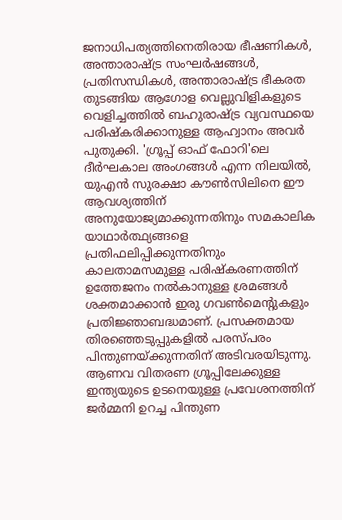ജനാധിപത്യത്തിനെതിരായ ഭീഷണികള്‍, അന്താരാഷ്ട്ര സംഘര്‍ഷങ്ങള്‍, പ്രതിസന്ധികള്‍, അന്താരാഷ്ട്ര ഭീകരത തുടങ്ങിയ ആഗോള വെല്ലുവിളികളുടെ വെളിച്ചത്തില്‍ ബഹുരാഷ്ട്ര വ്യവസ്ഥയെ പരിഷ്‌കരിക്കാനുള്ള ആഹ്വാനം അവര്‍ പുതുക്കി. 'ഗ്രൂപ്പ് ഓഫ് ഫോറി'ലെ ദീര്‍ഘകാല അംഗങ്ങള്‍ എന്ന നിലയില്‍, യുഎന്‍ സുരക്ഷാ കൗണ്‍സിലിനെ ഈ ആവശ്യത്തിന് അനുയോജ്യമാക്കുന്നതിനും സമകാലിക യാഥാര്‍ത്ഥ്യങ്ങളെ പ്രതിഫലിപ്പിക്കുന്നതിനും കാലതാമസമുള്ള പരിഷ്‌കരണത്തിന് ഉത്തേജനം നല്‍കാനുള്ള ശ്രമങ്ങള്‍ ശക്തമാക്കാന്‍ ഇരു ഗവണ്‍മെന്റുകളും പ്രതിജ്ഞാബദ്ധമാണ്. പ്രസക്തമായ തിരഞ്ഞെടുപ്പുകളില്‍ പരസ്പരം പിന്തുണയ്ക്കുന്നതിന് അടിവരയിടുന്നു. ആണവ വിതരണ ഗ്രൂപ്പിലേക്കുള്ള ഇന്ത്യയുടെ ഉടനെയുള്ള പ്രവേശനത്തിന് ജര്‍മ്മനി ഉറച്ച പിന്തുണ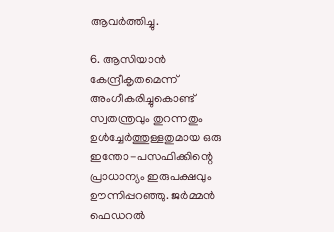ആവര്‍ത്തിച്ചു.

6. ആസിയാന്‍ കേന്ദ്രീകൃതമെന്ന് അംഗീകരിച്ചുകൊണ്ട് സ്വതന്ത്രവും തുറന്നതും ഉള്‍ച്ചേര്‍ത്തുള്ളതുമായ ഒരു ഇന്തോ-പസഫിക്കിന്റെ പ്രാധാന്യം ഇരുപക്ഷവും ഊന്നിപ്പറഞ്ഞു. ജര്‍മ്മന്‍ ഫെഡറല്‍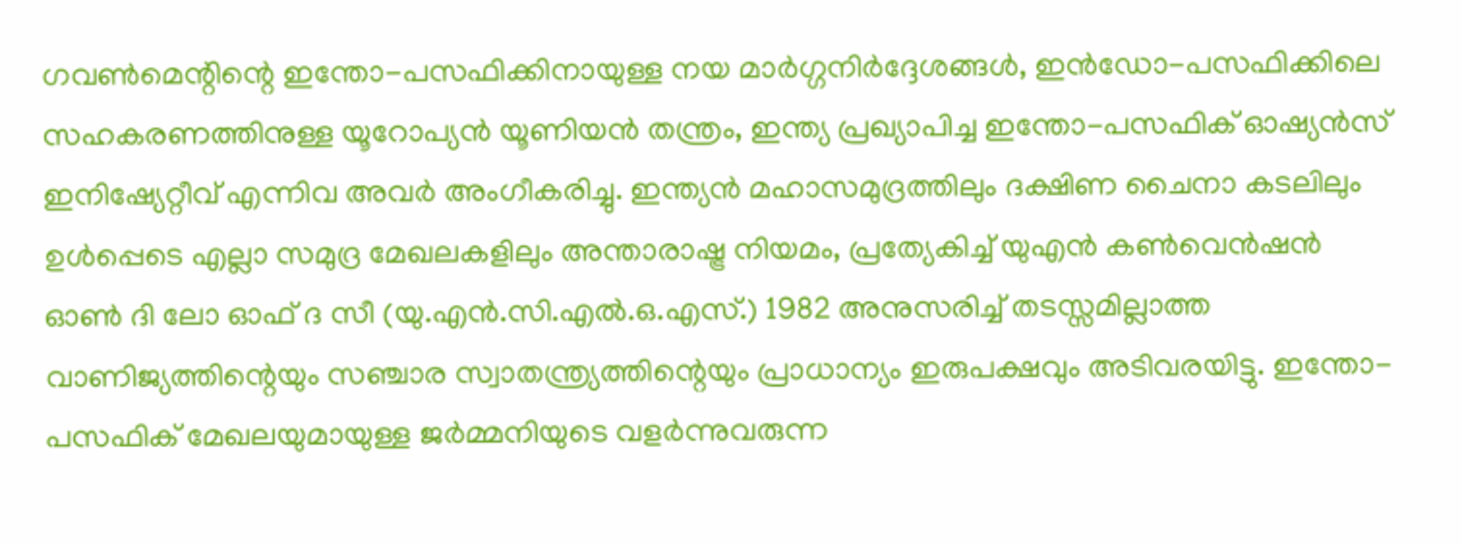ഗവണ്‍മെന്റിന്റെ ഇന്തോ-പസഫിക്കിനായുള്ള നയ മാര്‍ഗ്ഗനിര്‍ദ്ദേശങ്ങള്‍, ഇന്‍ഡോ-പസഫിക്കിലെ സഹകരണത്തിനുള്ള യൂറോപ്യന്‍ യൂണിയന്‍ തന്ത്രം, ഇന്ത്യ പ്രഖ്യാപിച്ച ഇന്തോ-പസഫിക് ഓഷ്യന്‍സ് ഇനിഷ്യേറ്റീവ് എന്നിവ അവര്‍ അംഗീകരിച്ചു. ഇന്ത്യന്‍ മഹാസമുദ്രത്തിലും ദക്ഷിണ ചൈനാ കടലിലും ഉള്‍പ്പെടെ എല്ലാ സമുദ്ര മേഖലകളിലും അന്താരാഷ്ട്ര നിയമം, പ്രത്യേകിച്ച് യുഎന്‍ കണ്‍വെന്‍ഷന്‍ ഓണ്‍ ദി ലോ ഓഫ് ദ സീ (യു.എന്‍.സി.എല്‍.ഒ.എസ്.) 1982 അനുസരിച്ച് തടസ്സമില്ലാത്ത വാണിജ്യത്തിന്റെയും സഞ്ചാര സ്വാതന്ത്ര്യത്തിന്റെയും പ്രാധാന്യം ഇരുപക്ഷവും അടിവരയിട്ടു. ഇന്തോ-പസഫിക് മേഖലയുമായുള്ള ജര്‍മ്മനിയുടെ വളര്‍ന്നുവരുന്ന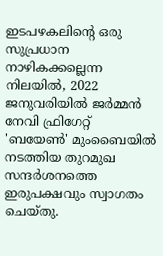ഇടപഴകലിന്റെ ഒരു സുപ്രധാന നാഴികക്കല്ലെന്ന നിലയില്‍, 2022 ജനുവരിയില്‍ ജര്‍മ്മന്‍ നേവി ഫ്രിഗേറ്റ് 'ബയേണ്‍' മുംബൈയില്‍ നടത്തിയ തുറമുഖ സന്ദര്‍ശനത്തെ ഇരുപക്ഷവും സ്വാഗതം ചെയ്തു.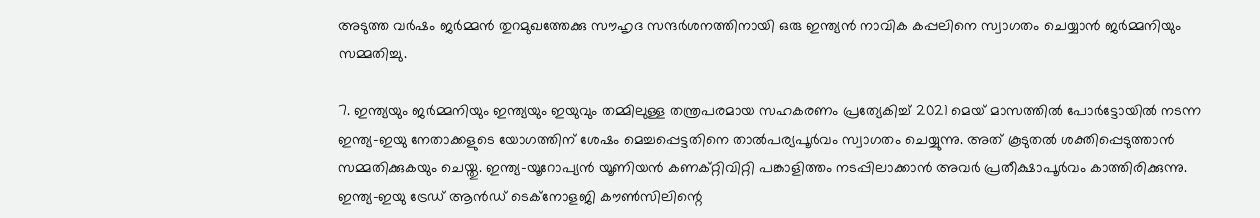അടുത്ത വര്‍ഷം ജര്‍മ്മന്‍ തുറമുഖത്തേക്കു സൗഹൃദ സന്ദര്‍ശനത്തിനായി ഒരു ഇന്ത്യന്‍ നാവിക കപ്പലിനെ സ്വാഗതം ചെയ്യാന്‍ ജര്‍മ്മനിയും സമ്മതിച്ചു.

7. ഇന്ത്യയും ജര്‍മ്മനിയും ഇന്ത്യയും ഇയുവും തമ്മിലുള്ള തന്ത്രപരമായ സഹകരണം പ്രത്യേകിച്ച് 2021 മെയ് മാസത്തില്‍ പോര്‍ട്ടോയില്‍ നടന്ന ഇന്ത്യ-ഇയു നേതാക്കളുടെ യോഗത്തിന് ശേഷം മെച്ചപ്പെട്ടതിനെ താല്‍പര്യപൂര്‍വം സ്വാഗതം ചെയ്യുന്നു. അത് കൂടുതല്‍ ശക്തിപ്പെടുത്താന്‍ സമ്മതിക്കുകയും ചെയ്തു. ഇന്ത്യ-യൂറോപ്യന്‍ യൂണിയന്‍ കണക്റ്റിവിറ്റി പങ്കാളിത്തം നടപ്പിലാക്കാന്‍ അവര്‍ പ്രതീക്ഷാപൂര്‍വം കാത്തിരിക്കുന്നു. ഇന്ത്യ-ഇയു ട്രേഡ് ആന്‍ഡ് ടെക്‌നോളജി കൗണ്‍സിലിന്റെ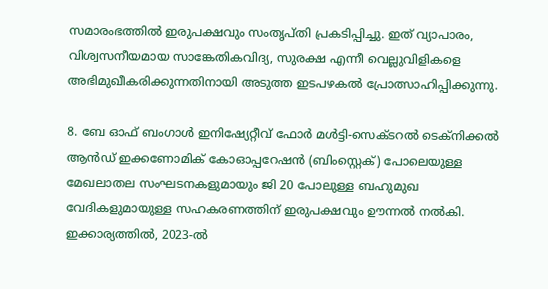സമാരംഭത്തില്‍ ഇരുപക്ഷവും സംതൃപ്തി പ്രകടിപ്പിച്ചു. ഇത് വ്യാപാരം, വിശ്വസനീയമായ സാങ്കേതികവിദ്യ, സുരക്ഷ എന്നീ വെല്ലുവിളികളെ അഭിമുഖീകരിക്കുന്നതിനായി അടുത്ത ഇടപഴകല്‍ പ്രോത്സാഹിപ്പിക്കുന്നു.

8. ബേ ഓഫ് ബംഗാള്‍ ഇനിഷ്യേറ്റീവ് ഫോര്‍ മള്‍ട്ടി-സെക്ടറല്‍ ടെക്‌നിക്കല്‍ ആന്‍ഡ് ഇക്കണോമിക് കോഓപ്പറേഷന്‍ (ബിംസ്റ്റെക്) പോലെയുള്ള മേഖലാതല സംഘടനകളുമായും ജി 20 പോലുള്ള ബഹുമുഖ വേദികളുമായുള്ള സഹകരണത്തിന് ഇരുപക്ഷവും ഊന്നല്‍ നല്‍കി. ഇക്കാര്യത്തില്‍, 2023-ല്‍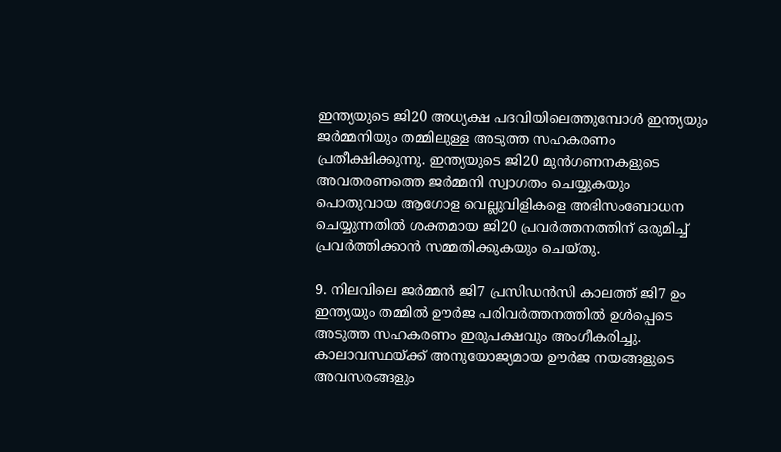ഇന്ത്യയുടെ ജി20 അധ്യക്ഷ പദവിയിലെത്തുമ്പോള്‍ ഇന്ത്യയും ജര്‍മ്മനിയും തമ്മിലുള്ള അടുത്ത സഹകരണം പ്രതീക്ഷിക്കുന്നു. ഇന്ത്യയുടെ ജി20 മുന്‍ഗണനകളുടെ അവതരണത്തെ ജര്‍മ്മനി സ്വാഗതം ചെയ്യുകയും പൊതുവായ ആഗോള വെല്ലുവിളികളെ അഭിസംബോധന ചെയ്യുന്നതില്‍ ശക്തമായ ജി20 പ്രവര്‍ത്തനത്തിന് ഒരുമിച്ച് പ്രവര്‍ത്തിക്കാന്‍ സമ്മതിക്കുകയും ചെയ്തു.

9. നിലവിലെ ജര്‍മ്മന്‍ ജി7 പ്രസിഡന്‍സി കാലത്ത് ജി7 ഉം ഇന്ത്യയും തമ്മില്‍ ഊര്‍ജ പരിവര്‍ത്തനത്തില്‍ ഉള്‍പ്പെടെ അടുത്ത സഹകരണം ഇരുപക്ഷവും അംഗീകരിച്ചു. കാലാവസ്ഥയ്ക്ക് അനുയോജ്യമായ ഊര്‍ജ നയങ്ങളുടെ അവസരങ്ങളും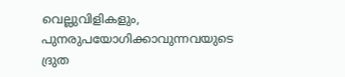വെല്ലുവിളികളും, പുനരുപയോഗിക്കാവുന്നവയുടെ ദ്രുത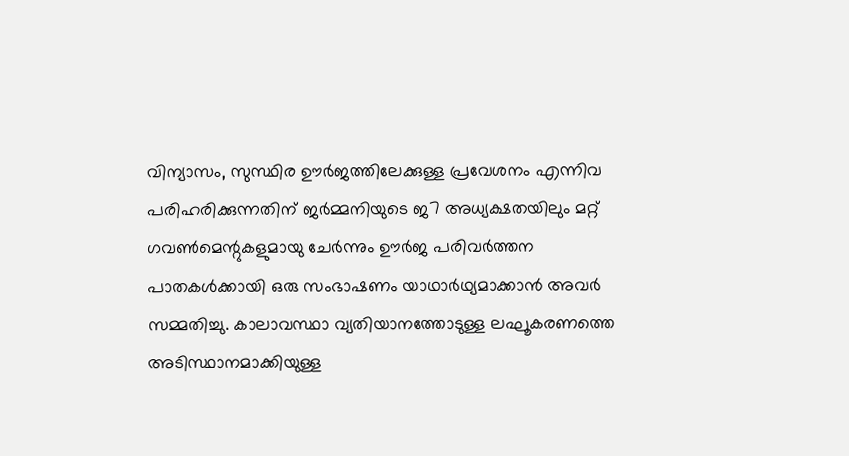വിന്യാസം, സുസ്ഥിര ഊര്‍ജത്തിലേക്കുള്ള പ്രവേശനം എന്നിവ പരിഹരിക്കുന്നതിന് ജര്‍മ്മനിയുടെ ജ7 അധ്യക്ഷതയിലും മറ്റ് ഗവണ്‍മെന്റുകളുമായു ചേര്‍ന്നും ഊര്‍ജ പരിവര്‍ത്തന പാതകള്‍ക്കായി ഒരു സംഭാഷണം യാഥാര്‍ഥ്യമാക്കാന്‍ അവര്‍ സമ്മതിച്ചു. കാലാവസ്ഥാ വ്യതിയാനത്തോടുള്ള ലഘൂകരണത്തെ അടിസ്ഥാനമാക്കിയുള്ള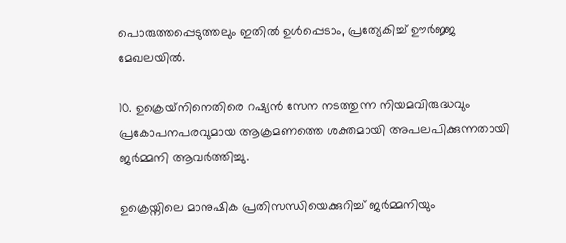പൊരുത്തപ്പെടുത്തലും ഇതില്‍ ഉള്‍പ്പെടാം, പ്രത്യേകിച്ച് ഊര്‍ജ്ജ മേഖലയില്‍.

10. ഉക്രെയ്‌നിനെതിരെ റഷ്യന്‍ സേന നടത്തുന്ന നിയമവിരുദ്ധവും പ്രകോപനപരവുമായ ആക്രമണത്തെ ശക്തമായി അപലപിക്കുന്നതായി ജര്‍മ്മനി ആവര്‍ത്തിച്ചു.

ഉക്രെയ്നിലെ മാനുഷിക പ്രതിസന്ധിയെക്കുറിച്ച് ജര്‍മ്മനിയും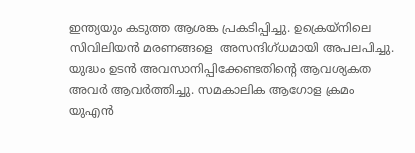ഇന്ത്യയും കടുത്ത ആശങ്ക പ്രകടിപ്പിച്ചു. ഉക്രെയ്‌നിലെ സിവിലിയന്‍ മരണങ്ങളെ  അസന്ദിഗ്ധമായി അപലപിച്ചു. യുദ്ധം ഉടന്‍ അവസാനിപ്പിക്കേണ്ടതിന്റെ ആവശ്യകത അവര്‍ ആവര്‍ത്തിച്ചു. സമകാലിക ആഗോള ക്രമം യുഎന്‍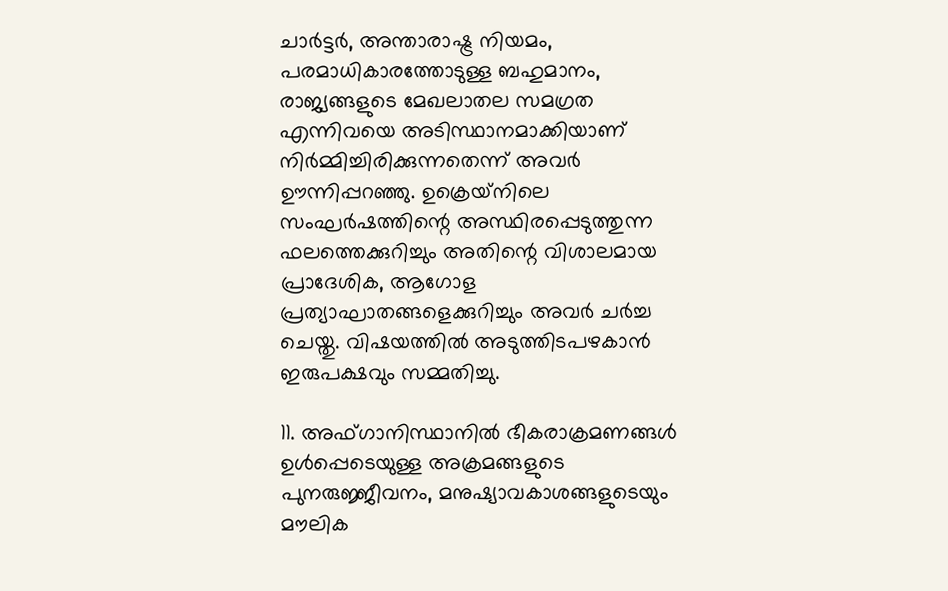ചാര്‍ട്ടര്‍, അന്താരാഷ്ട്ര നിയമം, പരമാധികാരത്തോടുള്ള ബഹുമാനം, രാജ്യങ്ങളുടെ മേഖലാതല സമഗ്രത എന്നിവയെ അടിസ്ഥാനമാക്കിയാണ് നിര്‍മ്മിച്ചിരിക്കുന്നതെന്ന് അവര്‍ ഊന്നിപ്പറഞ്ഞു. ഉക്രെയ്‌നിലെ സംഘര്‍ഷത്തിന്റെ അസ്ഥിരപ്പെടുത്തുന്ന ഫലത്തെക്കുറിച്ചും അതിന്റെ വിശാലമായ പ്രാദേശിക, ആഗോള പ്രത്യാഘാതങ്ങളെക്കുറിച്ചും അവര്‍ ചര്‍ച്ച ചെയ്തു. വിഷയത്തില്‍ അടുത്തിടപഴകാന്‍ ഇരുപക്ഷവും സമ്മതിച്ചു.

11. അഫ്ഗാനിസ്ഥാനില്‍ ഭീകരാക്രമണങ്ങള്‍ ഉള്‍പ്പെടെയുള്ള അക്രമങ്ങളുടെ പുനരുജ്ജീവനം, മനുഷ്യാവകാശങ്ങളുടെയും മൗലിക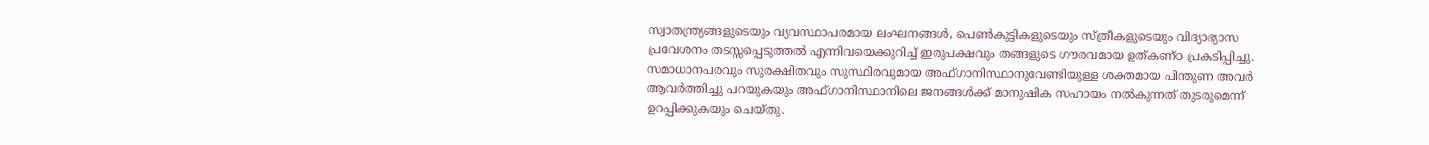സ്വാതന്ത്ര്യങ്ങളുടെയും വ്യവസ്ഥാപരമായ ലംഘനങ്ങള്‍, പെണ്‍കുട്ടികളുടെയും സ്ത്രീകളുടെയും വിദ്യാഭ്യാസ പ്രവേശനം തടസ്സപ്പെടുത്തല്‍ എന്നിവയെക്കുറിച്ച് ഇരുപക്ഷവും തങ്ങളുടെ ഗൗരവമായ ഉത്കണ്ഠ പ്രകടിപ്പിച്ചു. സമാധാനപരവും സുരക്ഷിതവും സുസ്ഥിരവുമായ അഫ്ഗാനിസ്ഥാനുവേണ്ടിയുള്ള ശക്തമായ പിന്തുണ അവര്‍ ആവര്‍ത്തിച്ചു പറയുകയും അഫ്ഗാനിസ്ഥാനിലെ ജനങ്ങള്‍ക്ക് മാനുഷിക സഹായം നല്‍കുന്നത് തുടരുമെന്ന് ഉറപ്പിക്കുകയും ചെയ്തു.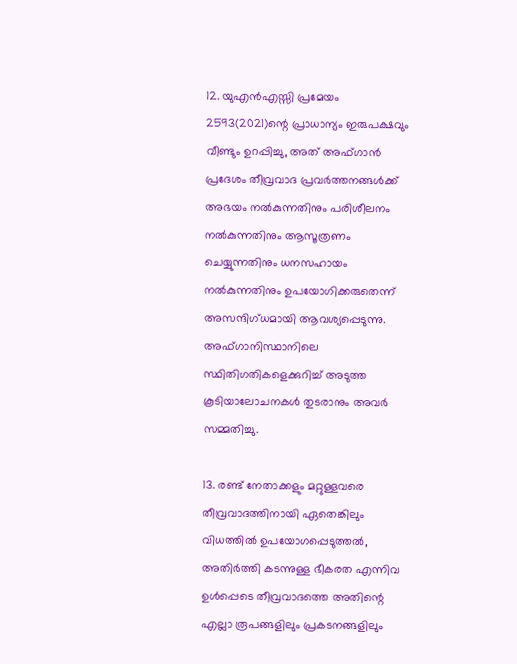12. യുഎന്‍എസ്സി പ്രമേയം 2593(2021)ന്റെ പ്രാധാന്യം ഇരുപക്ഷവും വീണ്ടും ഉറപ്പിച്ചു, അത് അഫ്ഗാന്‍ പ്രദേശം തീവ്രവാദ പ്രവര്‍ത്തനങ്ങള്‍ക്ക് അഭയം നല്‍കുന്നതിനും പരിശീലനം നല്‍കുന്നതിനും ആസൂത്രണം ചെയ്യുന്നതിനും ധനസഹായം നല്‍കുന്നതിനും ഉപയോഗിക്കരുതെന്ന് അസന്ദിഗ്ധമായി ആവശ്യപ്പെടുന്നു. അഫ്ഗാനിസ്ഥാനിലെ സ്ഥിതിഗതികളെക്കുറിച്ച് അടുത്ത കൂടിയാലോചനകള്‍ തുടരാനും അവര്‍ സമ്മതിച്ചു.

13. രണ്ട് നേതാക്കളും മറ്റുള്ളവരെ തീവ്രവാദത്തിനായി ഏതെങ്കിലും വിധത്തില്‍ ഉപയോഗപ്പെടുത്തല്‍, അതിര്‍ത്തി കടന്നുള്ള ഭീകരത എന്നിവ ഉള്‍പ്പെടെ തീവ്രവാദത്തെ അതിന്റെ എല്ലാ രൂപങ്ങളിലും പ്രകടനങ്ങളിലും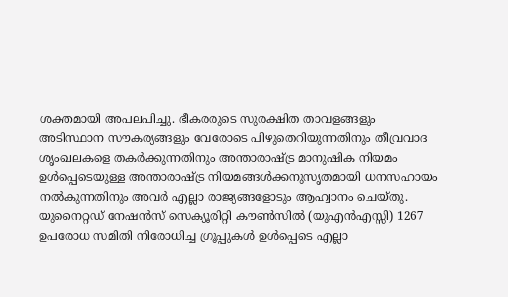ശക്തമായി അപലപിച്ചു. ഭീകരരുടെ സുരക്ഷിത താവളങ്ങളും അടിസ്ഥാന സൗകര്യങ്ങളും വേരോടെ പിഴുതെറിയുന്നതിനും തീവ്രവാദ ശൃംഖലകളെ തകര്‍ക്കുന്നതിനും അന്താരാഷ്ട്ര മാനുഷിക നിയമം ഉള്‍പ്പെടെയുള്ള അന്താരാഷ്ട്ര നിയമങ്ങള്‍ക്കനുസൃതമായി ധനസഹായം നല്‍കുന്നതിനും അവര്‍ എല്ലാ രാജ്യങ്ങളോടും ആഹ്വാനം ചെയ്തു. യുനൈറ്റഡ് നേഷന്‍സ് സെക്യൂരിറ്റി കൗണ്‍സില്‍ (യുഎന്‍എസ്സി) 1267 ഉപരോധ സമിതി നിരോധിച്ച ഗ്രൂപ്പുകള്‍ ഉള്‍പ്പെടെ എല്ലാ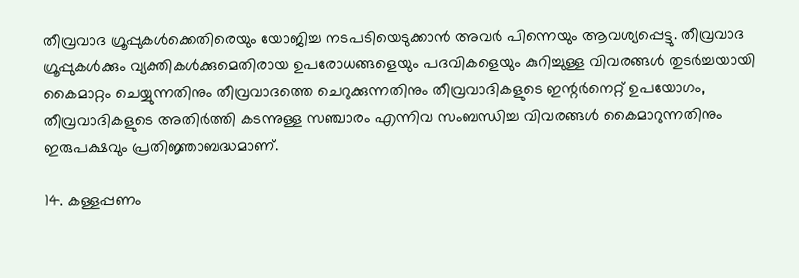തീവ്രവാദ ഗ്രൂപ്പുകള്‍ക്കെതിരെയും യോജിച്ച നടപടിയെടുക്കാന്‍ അവര്‍ പിന്നെയും ആവശ്യപ്പെട്ടു. തീവ്രവാദ ഗ്രൂപ്പുകള്‍ക്കും വ്യക്തികള്‍ക്കുമെതിരായ ഉപരോധങ്ങളെയും പദവികളെയും കുറിച്ചുള്ള വിവരങ്ങള്‍ തുടര്‍ച്ചയായി കൈമാറ്റം ചെയ്യുന്നതിനും തീവ്രവാദത്തെ ചെറുക്കുന്നതിനും തീവ്രവാദികളുടെ ഇന്റര്‍നെറ്റ് ഉപയോഗം, തീവ്രവാദികളുടെ അതിര്‍ത്തി കടന്നുള്ള സഞ്ചാരം എന്നിവ സംബന്ധിച്ച വിവരങ്ങള്‍ കൈമാറുന്നതിനും ഇരുപക്ഷവും പ്രതിജ്ഞാബദ്ധമാണ്.

14. കള്ളപ്പണം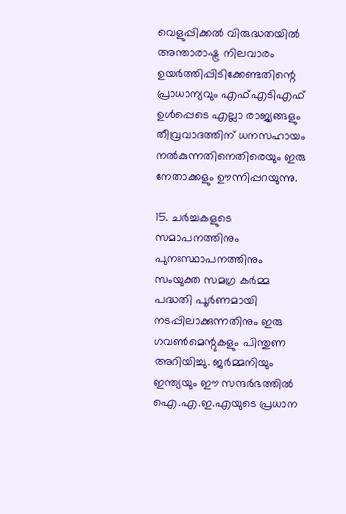വെളുപ്പിക്കല്‍ വിരുദ്ധതയില്‍ അന്താരാഷ്ട്ര നിലവാരം ഉയര്‍ത്തിപ്പിടിക്കേണ്ടതിന്റെ പ്രാധാന്യവും എഫ്എടിഎഫ് ഉള്‍പ്പെടെ എല്ലാ രാജ്യങ്ങളും തീവ്രവാദത്തിന് ധനസഹായം നല്‍കുന്നതിനെതിരെയും ഇരു നേതാക്കളും ഊന്നിപ്പറയുന്നു.

15. ചര്‍ച്ചകളുടെ സമാപനത്തിനും പുനഃസ്ഥാപനത്തിനും സംയുക്ത സമഗ്ര കര്‍മ്മ പദ്ധതി പൂര്‍ണമായി നടപ്പിലാക്കുന്നതിനും ഇരു ഗവണ്‍മെന്റുകളും പിന്തുണ അറിയിച്ചു. ജര്‍മ്മനിയും ഇന്ത്യയും ഈ സന്ദര്‍ഭത്തില്‍ ഐ.എ.ഇ.എയുടെ പ്രധാന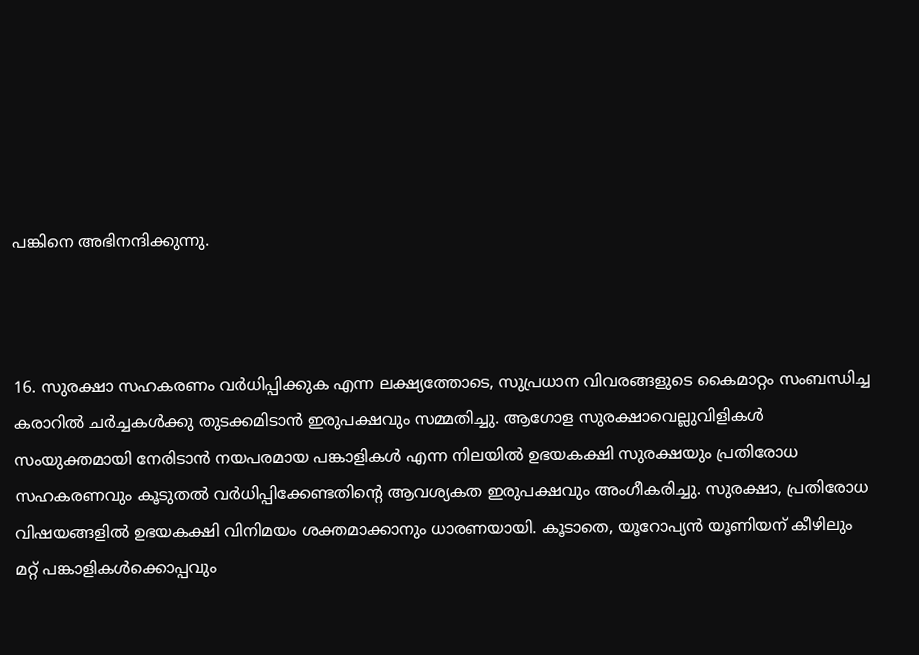പങ്കിനെ അഭിനന്ദിക്കുന്നു.



16. സുരക്ഷാ സഹകരണം വര്‍ധിപ്പിക്കുക എന്ന ലക്ഷ്യത്തോടെ, സുപ്രധാന വിവരങ്ങളുടെ കൈമാറ്റം സംബന്ധിച്ച കരാറില്‍ ചര്‍ച്ചകള്‍ക്കു തുടക്കമിടാന്‍ ഇരുപക്ഷവും സമ്മതിച്ചു. ആഗോള സുരക്ഷാവെല്ലുവിളികള്‍ സംയുക്തമായി നേരിടാന്‍ നയപരമായ പങ്കാളികള്‍ എന്ന നിലയില്‍ ഉഭയകക്ഷി സുരക്ഷയും പ്രതിരോധ സഹകരണവും കൂടുതല്‍ വര്‍ധിപ്പിക്കേണ്ടതിന്റെ ആവശ്യകത ഇരുപക്ഷവും അംഗീകരിച്ചു. സുരക്ഷാ, പ്രതിരോധ വിഷയങ്ങളില്‍ ഉഭയകക്ഷി വിനിമയം ശക്തമാക്കാനും ധാരണയായി. കൂടാതെ, യൂറോപ്യന്‍ യൂണിയന് കീഴിലും മറ്റ് പങ്കാളികള്‍ക്കൊപ്പവും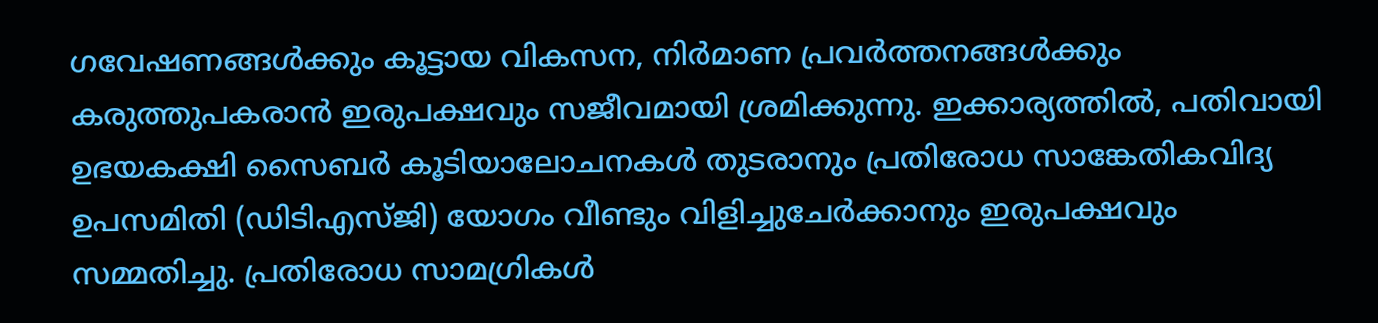ഗവേഷണങ്ങള്‍ക്കും കൂട്ടായ വികസന, നിര്‍മാണ പ്രവര്‍ത്തനങ്ങള്‍ക്കും കരുത്തുപകരാന്‍ ഇരുപക്ഷവും സജീവമായി ശ്രമിക്കുന്നു. ഇക്കാര്യത്തില്‍, പതിവായി ഉഭയകക്ഷി സൈബര്‍ കൂടിയാലോചനകള്‍ തുടരാനും പ്രതിരോധ സാങ്കേതികവിദ്യ ഉപസമിതി (ഡിടിഎസ്ജി) യോഗം വീണ്ടും വിളിച്ചുചേര്‍ക്കാനും ഇരുപക്ഷവും സമ്മതിച്ചു. പ്രതിരോധ സാമഗ്രികള്‍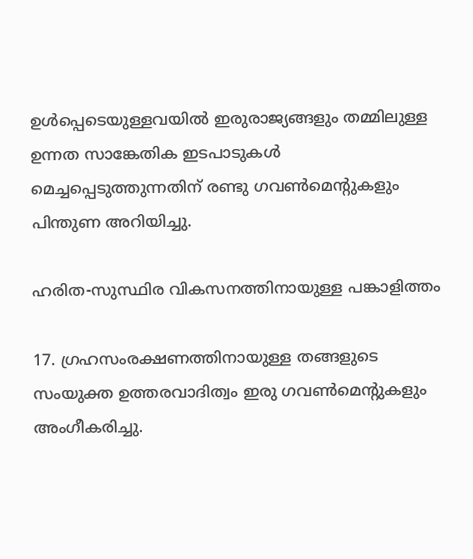ഉള്‍പ്പെടെയുള്ളവയില്‍ ഇരുരാജ്യങ്ങളും തമ്മിലുള്ള ഉന്നത സാങ്കേതിക ഇടപാടുകള്‍ മെച്ചപ്പെടുത്തുന്നതിന് രണ്ടു ഗവണ്‍മെന്റുകളും പിന്തുണ അറിയിച്ചു.

ഹരിത-സുസ്ഥിര വികസനത്തിനായുള്ള പങ്കാളിത്തം

17. ഗ്രഹസംരക്ഷണത്തിനായുള്ള തങ്ങളുടെ സംയുക്ത ഉത്തരവാദിത്വം ഇരു ഗവണ്‍മെന്റുകളും അംഗീകരിച്ചു.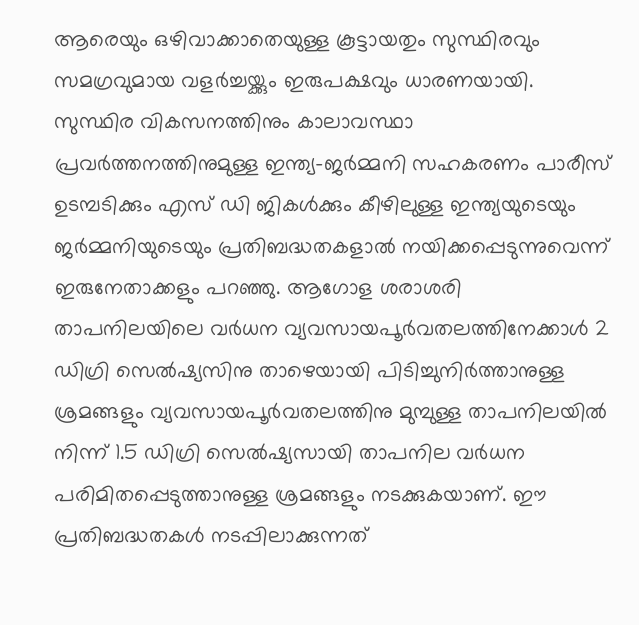ആരെയും ഒഴിവാക്കാതെയുള്ള കൂട്ടായതും സുസ്ഥിരവും സമഗ്രവുമായ വളര്‍ച്ചയ്ക്കും ഇരുപക്ഷവും ധാരണയായി. സുസ്ഥിര വികസനത്തിനും കാലാവസ്ഥാ പ്രവര്‍ത്തനത്തിനുമുള്ള ഇന്ത്യ-ജര്‍മ്മനി സഹകരണം പാരീസ് ഉടമ്പടിക്കും എസ് ഡി ജികള്‍ക്കും കീഴിലുള്ള ഇന്ത്യയുടെയും ജര്‍മ്മനിയുടെയും പ്രതിബദ്ധതകളാല്‍ നയിക്കപ്പെടുന്നുവെന്ന് ഇരുനേതാക്കളും പറഞ്ഞു. ആഗോള ശരാശരി താപനിലയിലെ വര്‍ധന വ്യവസായപൂര്‍വതലത്തിനേക്കാള്‍ 2 ഡിഗ്രി സെല്‍ഷ്യസിനു താഴെയായി പിടിച്ചുനിര്‍ത്താനുള്ള  ശ്രമങ്ങളും വ്യവസായപൂര്‍വതലത്തിനു മുമ്പുള്ള താപനിലയില്‍ നിന്ന് 1.5 ഡിഗ്രി സെല്‍ഷ്യസായി താപനില വര്‍ധന പരിമിതപ്പെടുത്താനുള്ള ശ്രമങ്ങളും നടക്കുകയാണ്. ഈ പ്രതിബദ്ധതകള്‍ നടപ്പിലാക്കുന്നത്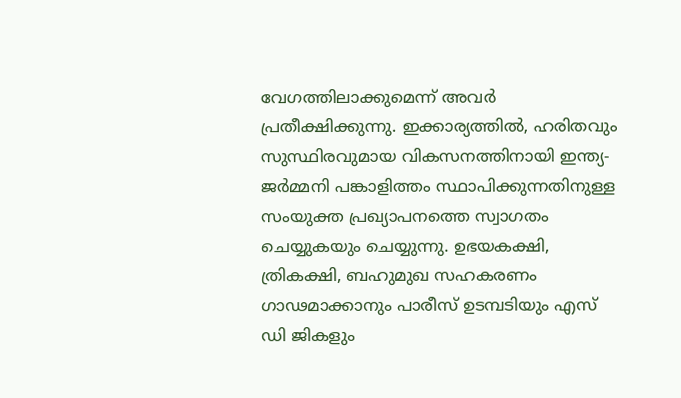വേഗത്തിലാക്കുമെന്ന് അവര്‍ പ്രതീക്ഷിക്കുന്നു. ഇക്കാര്യത്തില്‍, ഹരിതവും സുസ്ഥിരവുമായ വികസനത്തിനായി ഇന്ത്യ-ജര്‍മ്മനി പങ്കാളിത്തം സ്ഥാപിക്കുന്നതിനുള്ള സംയുക്ത പ്രഖ്യാപനത്തെ സ്വാഗതം ചെയ്യുകയും ചെയ്യുന്നു. ഉഭയകക്ഷി, ത്രികക്ഷി, ബഹുമുഖ സഹകരണം ഗാഢമാക്കാനും പാരീസ് ഉടമ്പടിയും എസ് ഡി ജികളും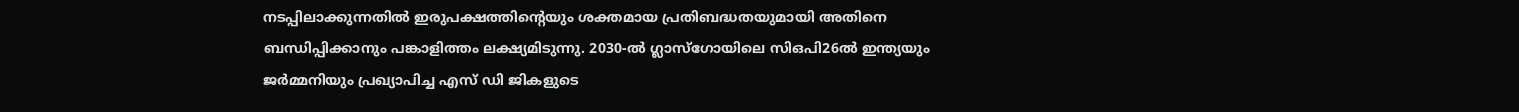നടപ്പിലാക്കുന്നതില്‍ ഇരുപക്ഷത്തിന്റെയും ശക്തമായ പ്രതിബദ്ധതയുമായി അതിനെ ബന്ധിപ്പിക്കാനും പങ്കാളിത്തം ലക്ഷ്യമിടുന്നു. 2030-ല്‍ ഗ്ലാസ്ഗോയിലെ സിഒപി26ല്‍ ഇന്ത്യയും ജര്‍മ്മനിയും പ്രഖ്യാപിച്ച എസ് ഡി ജികളുടെ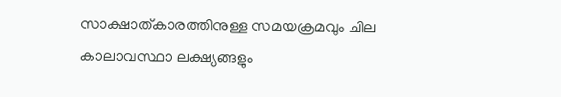സാക്ഷാത്കാരത്തിനുള്ള സമയക്രമവും ചില കാലാവസ്ഥാ ലക്ഷ്യങ്ങളും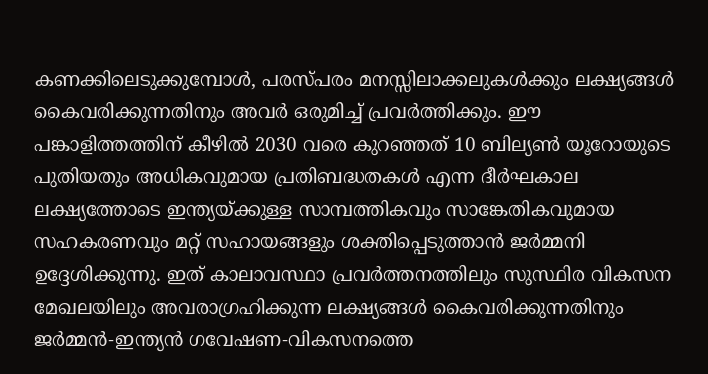കണക്കിലെടുക്കുമ്പോള്‍, പരസ്പരം മനസ്സിലാക്കലുകള്‍ക്കും ലക്ഷ്യങ്ങള്‍ കൈവരിക്കുന്നതിനും അവര്‍ ഒരുമിച്ച് പ്രവര്‍ത്തിക്കും. ഈ പങ്കാളിത്തത്തിന് കീഴില്‍ 2030 വരെ കുറഞ്ഞത് 10 ബില്യണ്‍ യൂറോയുടെ പുതിയതും അധികവുമായ പ്രതിബദ്ധതകള്‍ എന്ന ദീര്‍ഘകാല ലക്ഷ്യത്തോടെ ഇന്ത്യയ്ക്കുള്ള സാമ്പത്തികവും സാങ്കേതികവുമായ സഹകരണവും മറ്റ് സഹായങ്ങളും ശക്തിപ്പെടുത്താന്‍ ജര്‍മ്മനി ഉദ്ദേശിക്കുന്നു. ഇത് കാലാവസ്ഥാ പ്രവര്‍ത്തനത്തിലും സുസ്ഥിര വികസന മേഖലയിലും അവരാഗ്രഹിക്കുന്ന ലക്ഷ്യങ്ങള്‍ കൈവരിക്കുന്നതിനും ജര്‍മ്മന്‍-ഇന്ത്യന്‍ ഗവേഷണ-വികസനത്തെ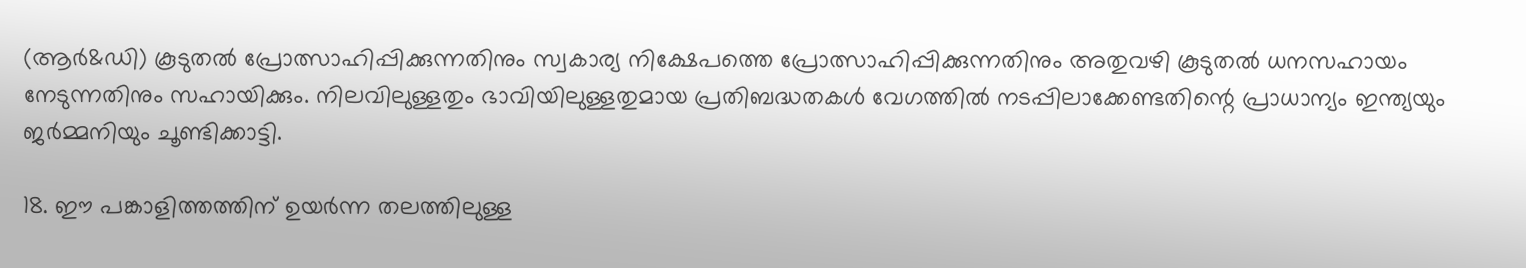(ആര്‍&ഡി) കൂടുതല്‍ പ്രോത്സാഹിപ്പിക്കുന്നതിനും സ്വകാര്യ നിക്ഷേപത്തെ പ്രോത്സാഹിപ്പിക്കുന്നതിനും അതുവഴി കൂടുതല്‍ ധനസഹായം നേടുന്നതിനും സഹായിക്കും. നിലവിലുള്ളതും ഭാവിയിലുള്ളതുമായ പ്രതിബദ്ധതകള്‍ വേഗത്തില്‍ നടപ്പിലാക്കേണ്ടതിന്റെ പ്രാധാന്യം ഇന്ത്യയും ജര്‍മ്മനിയും ചൂണ്ടിക്കാട്ടി.

18. ഈ പങ്കാളിത്തത്തിന് ഉയര്‍ന്ന തലത്തിലുള്ള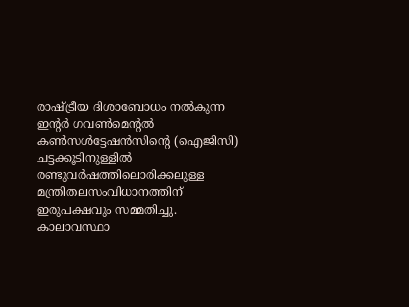രാഷ്ട്രീയ ദിശാബോധം നല്‍കുന്ന ഇന്റര്‍ ഗവണ്‍മെന്റല്‍ കണ്‍സള്‍ട്ടേഷന്‍സിന്റെ (ഐജിസി) ചട്ടക്കൂടിനുള്ളില്‍ രണ്ടുവര്‍ഷത്തിലൊരിക്കലുള്ള മന്ത്രിതലസംവിധാനത്തിന് ഇരുപക്ഷവും സമ്മതിച്ചു. കാലാവസ്ഥാ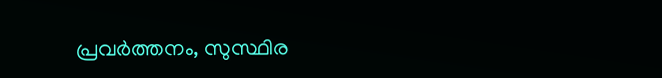പ്രവര്‍ത്തനം, സുസ്ഥിര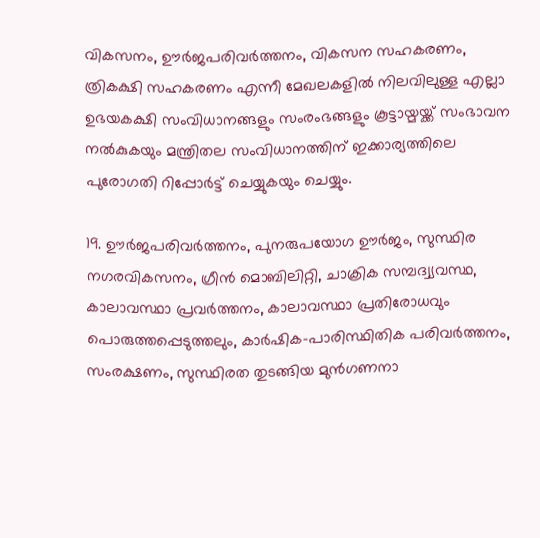വികസനം, ഊര്‍ജപരിവര്‍ത്തനം, വികസന സഹകരണം, ത്രികക്ഷി സഹകരണം എന്നീ മേഖലകളില്‍ നിലവിലുള്ള എല്ലാ ഉഭയകക്ഷി സംവിധാനങ്ങളും സംരംഭങ്ങളും കൂട്ടായ്മയ്ക്ക് സംഭാവന നല്‍കുകയും മന്ത്രിതല സംവിധാനത്തിന് ഇക്കാര്യത്തിലെ പുരോഗതി റിപ്പോര്‍ട്ട് ചെയ്യുകയും ചെയ്യും.

19. ഊര്‍ജപരിവര്‍ത്തനം, പുനരുപയോഗ ഊര്‍ജം, സുസ്ഥിര നഗരവികസനം, ഗ്രീന്‍ മൊബിലിറ്റി, ചാക്രിക സമ്പദ്വ്യവസ്ഥ, കാലാവസ്ഥാ പ്രവര്‍ത്തനം, കാലാവസ്ഥാ പ്രതിരോധവും പൊരുത്തപ്പെടുത്തലും, കാര്‍ഷിക-പാരിസ്ഥിതിക പരിവര്‍ത്തനം, സംരക്ഷണം, സുസ്ഥിരത തുടങ്ങിയ മുന്‍ഗണനാ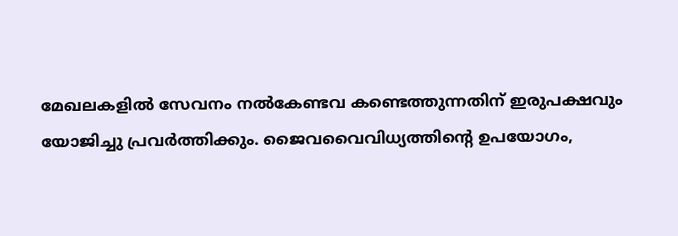മേഖലകളില്‍ സേവനം നല്‍കേണ്ടവ കണ്ടെത്തുന്നതിന് ഇരുപക്ഷവും യോജിച്ചു പ്രവര്‍ത്തിക്കും. ജൈവവൈവിധ്യത്തിന്റെ ഉപയോഗം,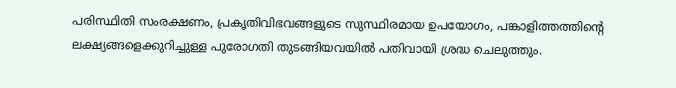പരിസ്ഥിതി സംരക്ഷണം, പ്രകൃതിവിഭവങ്ങളുടെ സുസ്ഥിരമായ ഉപയോഗം, പങ്കാളിത്തത്തിന്റെ ലക്ഷ്യങ്ങളെക്കുറിച്ചുള്ള പുരോഗതി തുടങ്ങിയവയില്‍ പതിവായി ശ്രദ്ധ ചെലുത്തും.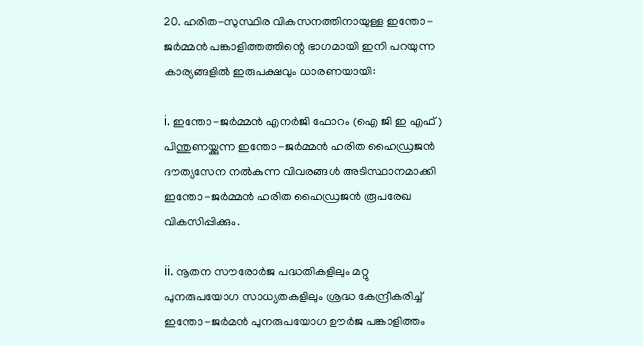20. ഹരിത-സുസ്ഥിര വികസനത്തിനായുള്ള ഇന്തോ-ജര്‍മ്മന്‍ പങ്കാളിത്തത്തിന്റെ ഭാഗമായി ഇനി പറയുന്ന കാര്യങ്ങളില്‍ ഇരുപക്ഷവും ധാരണയായി:

i. ഇന്തോ-ജര്‍മ്മന്‍ എനര്‍ജി ഫോറം (ഐ ജി ഇ എഫ്) പിന്തുണയ്ക്കുന്ന ഇന്തോ-ജര്‍മ്മന്‍ ഹരിത ഹൈഡ്രജന്‍ ദൗത്യസേന നല്‍കുന്ന വിവരങ്ങള്‍ അടിസ്ഥാനമാക്കി ഇന്തോ-ജര്‍മ്മന്‍ ഹരിത ഹൈഡ്രജന്‍ രൂപരേഖ വികസിപ്പിക്കും.

ii. നൂതന സൗരോര്‍ജ പദ്ധതികളിലും മറ്റു പുനരുപയോഗ സാധ്യതകളിലും ശ്രദ്ധ കേന്ദ്രീകരിച്ച് ഇന്തോ-ജര്‍മന്‍ പുനരുപയോഗ ഊര്‍ജ പങ്കാളിത്തം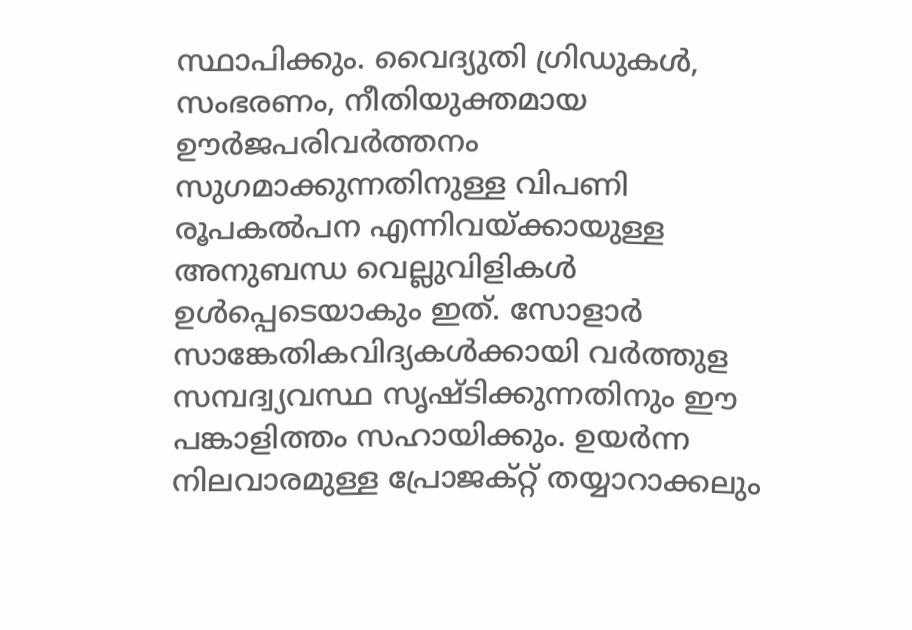സ്ഥാപിക്കും. വൈദ്യുതി ഗ്രിഡുകള്‍, സംഭരണം, നീതിയുക്തമായ ഊര്‍ജപരിവര്‍ത്തനം സുഗമാക്കുന്നതിനുള്ള വിപണി രൂപകല്‍പന എന്നിവയ്ക്കായുള്ള അനുബന്ധ വെല്ലുവിളികള്‍ ഉള്‍പ്പെടെയാകും ഇത്. സോളാര്‍ സാങ്കേതികവിദ്യകള്‍ക്കായി വര്‍ത്തുള സമ്പദ്വ്യവസ്ഥ സൃഷ്ടിക്കുന്നതിനും ഈ പങ്കാളിത്തം സഹായിക്കും. ഉയര്‍ന്ന നിലവാരമുള്ള പ്രോജക്റ്റ് തയ്യാറാക്കലും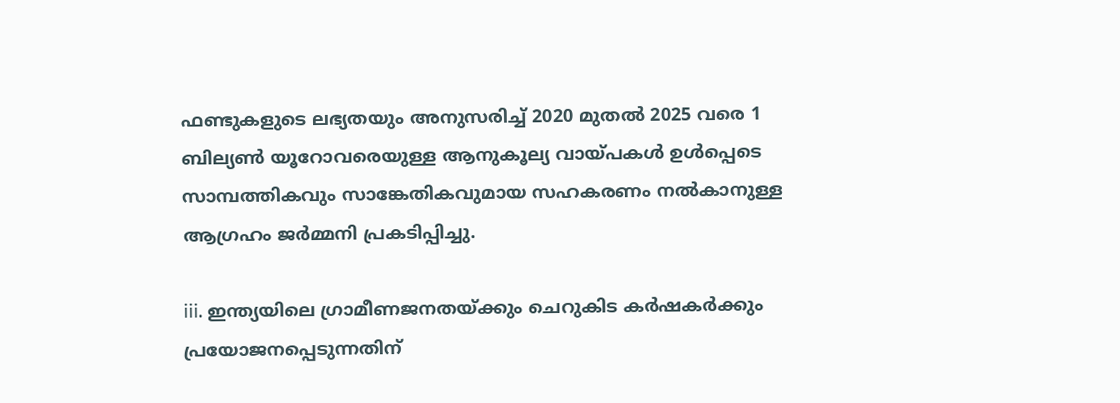ഫണ്ടുകളുടെ ലഭ്യതയും അനുസരിച്ച് 2020 മുതല്‍ 2025 വരെ 1 ബില്യണ്‍ യൂറോവരെയുള്ള ആനുകൂല്യ വായ്പകള്‍ ഉള്‍പ്പെടെ സാമ്പത്തികവും സാങ്കേതികവുമായ സഹകരണം നല്‍കാനുള്ള ആഗ്രഹം ജര്‍മ്മനി പ്രകടിപ്പിച്ചു.

iii. ഇന്ത്യയിലെ ഗ്രാമീണജനതയ്ക്കും ചെറുകിട കര്‍ഷകര്‍ക്കും പ്രയോജനപ്പെടുന്നതിന്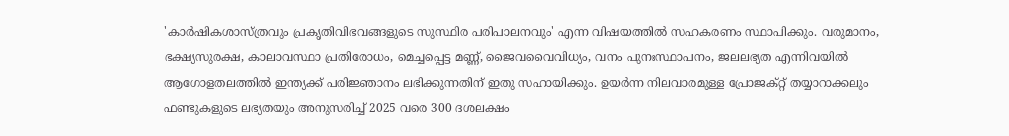'കാര്‍ഷികശാസ്ത്രവും പ്രകൃതിവിഭവങ്ങളുടെ സുസ്ഥിര പരിപാലനവും' എന്ന വിഷയത്തില്‍ സഹകരണം സ്ഥാപിക്കും. വരുമാനം, ഭക്ഷ്യസുരക്ഷ, കാലാവസ്ഥാ പ്രതിരോധം, മെച്ചപ്പെട്ട മണ്ണ്, ജൈവവൈവിധ്യം, വനം പുനഃസ്ഥാപനം, ജലലഭ്യത എന്നിവയില്‍ ആഗോളതലത്തില്‍ ഇന്ത്യക്ക് പരിജ്ഞാനം ലഭിക്കുന്നതിന് ഇതു സഹായിക്കും. ഉയര്‍ന്ന നിലവാരമുള്ള പ്രോജക്റ്റ് തയ്യാറാക്കലും ഫണ്ടുകളുടെ ലഭ്യതയും അനുസരിച്ച് 2025 വരെ 300 ദശലക്ഷം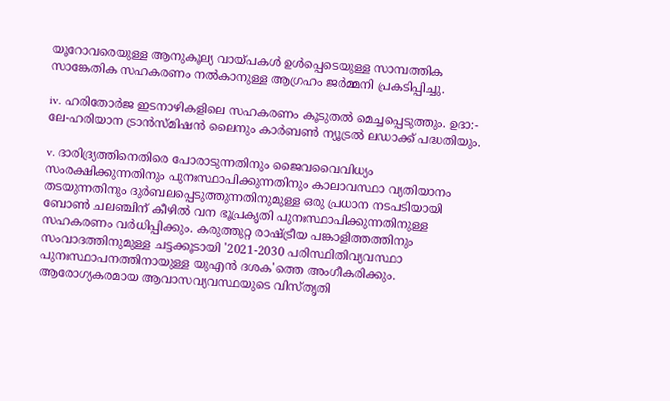യൂറോവരെയുള്ള ആനുകൂല്യ വായ്പകള്‍ ഉള്‍പ്പെടെയുള്ള സാമ്പത്തിക സാങ്കേതിക സഹകരണം നല്‍കാനുള്ള ആഗ്രഹം ജര്‍മ്മനി പ്രകടിപ്പിച്ചു.

iv. ഹരിതോര്‍ജ ഇടനാഴികളിലെ സഹകരണം കൂടുതല്‍ മെച്ചപ്പെടുത്തും. ഉദാ:- ലേ-ഹരിയാന ട്രാന്‍സ്മിഷന്‍ ലൈനും കാര്‍ബണ്‍ ന്യൂട്രല്‍ ലഡാക്ക് പദ്ധതിയും.

v. ദാരിദ്ര്യത്തിനെതിരെ പോരാടുന്നതിനും ജൈവവൈവിധ്യം സംരക്ഷിക്കുന്നതിനും പുനഃസ്ഥാപിക്കുന്നതിനും കാലാവസ്ഥാ വ്യതിയാനം തടയുന്നതിനും ദുര്‍ബലപ്പെടുത്തുന്നതിനുമുള്ള ഒരു പ്രധാന നടപടിയായി ബോണ്‍ ചലഞ്ചിന് കീഴില്‍ വന ഭൂപ്രകൃതി പുനഃസ്ഥാപിക്കുന്നതിനുള്ള സഹകരണം വര്‍ധിപ്പിക്കും. കരുത്തുറ്റ രാഷ്ട്രീയ പങ്കാളിത്തത്തിനും സംവാദത്തിനുമുള്ള ചട്ടക്കൂടായി '2021-2030 പരിസ്ഥിതിവ്യവസ്ഥാ പുനഃസ്ഥാപനത്തിനായുള്ള യുഎന്‍ ദശക'ത്തെ അംഗീകരിക്കും. ആരോഗ്യകരമായ ആവാസവ്യവസ്ഥയുടെ വിസ്തൃതി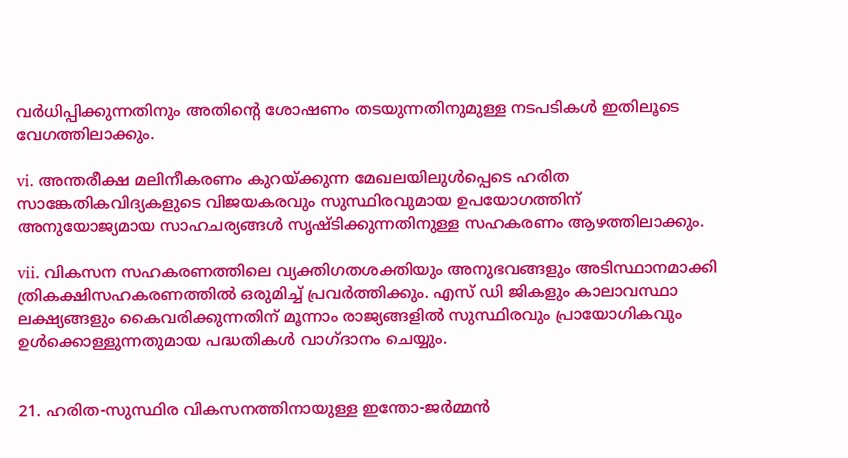വര്‍ധിപ്പിക്കുന്നതിനും അതിന്റെ ശോഷണം തടയുന്നതിനുമുള്ള നടപടികള്‍ ഇതിലൂടെ വേഗത്തിലാക്കും.

vi. അന്തരീക്ഷ മലിനീകരണം കുറയ്ക്കുന്ന മേഖലയിലുള്‍പ്പെടെ ഹരിത സാങ്കേതികവിദ്യകളുടെ വിജയകരവും സുസ്ഥിരവുമായ ഉപയോഗത്തിന് അനുയോജ്യമായ സാഹചര്യങ്ങള്‍ സൃഷ്ടിക്കുന്നതിനുള്ള സഹകരണം ആഴത്തിലാക്കും.

vii. വികസന സഹകരണത്തിലെ വ്യക്തിഗതശക്തിയും അനുഭവങ്ങളും അടിസ്ഥാനമാക്കി ത്രികക്ഷിസഹകരണത്തില്‍ ഒരുമിച്ച് പ്രവര്‍ത്തിക്കും. എസ് ഡി ജികളും കാലാവസ്ഥാ ലക്ഷ്യങ്ങളും കൈവരിക്കുന്നതിന് മൂന്നാം രാജ്യങ്ങളില്‍ സുസ്ഥിരവും പ്രായോഗികവും ഉള്‍ക്കൊള്ളുന്നതുമായ പദ്ധതികള്‍ വാഗ്ദാനം ചെയ്യും.


21. ഹരിത-സുസ്ഥിര വികസനത്തിനായുള്ള ഇന്തോ-ജര്‍മ്മന്‍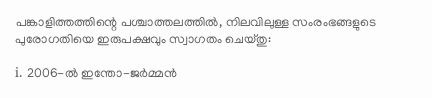പങ്കാളിത്തത്തിന്റെ പശ്ചാത്തലത്തില്‍, നിലവിലുള്ള സംരംഭങ്ങളുടെ പുരോഗതിയെ ഇരുപക്ഷവും സ്വാഗതം ചെയ്തു:

i. 2006-ല്‍ ഇന്തോ-ജര്‍മ്മന്‍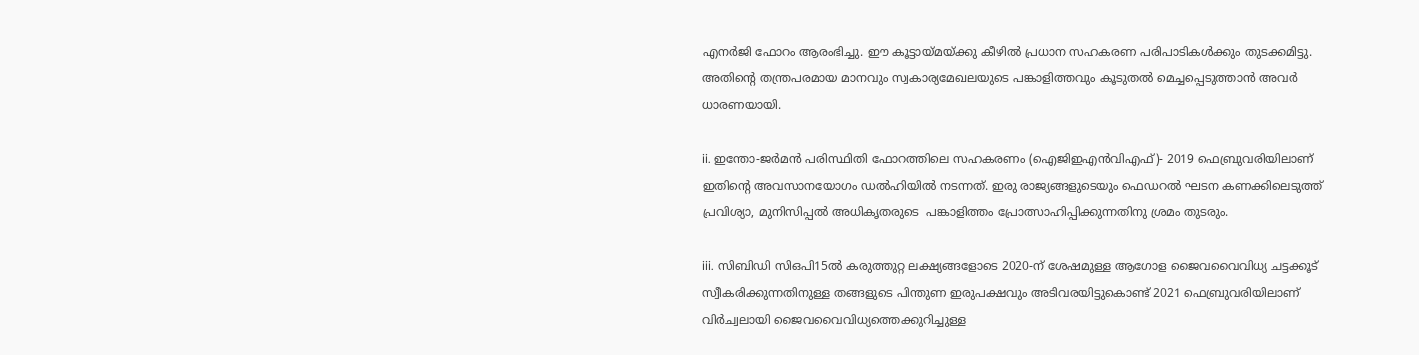എനര്‍ജി ഫോറം ആരംഭിച്ചു. ഈ കൂട്ടായ്മയ്ക്കു കീഴില്‍ പ്രധാന സഹകരണ പരിപാടികള്‍ക്കും തുടക്കമിട്ടു. അതിന്റെ തന്ത്രപരമായ മാനവും സ്വകാര്യമേഖലയുടെ പങ്കാളിത്തവും കൂടുതല്‍ മെച്ചപ്പെടുത്താന്‍ അവര്‍ ധാരണയായി.

ii. ഇന്തോ-ജര്‍മന്‍ പരിസ്ഥിതി ഫോറത്തിലെ സഹകരണം (ഐജിഇഎന്‍വിഎഫ്)- 2019 ഫെബ്രുവരിയിലാണ് ഇതിന്റെ അവസാനയോഗം ഡല്‍ഹിയില്‍ നടന്നത്. ഇരു രാജ്യങ്ങളുടെയും ഫെഡറല്‍ ഘടന കണക്കിലെടുത്ത് പ്രവിശ്യാ, മുനിസിപ്പല്‍ അധികൃതരുടെ  പങ്കാളിത്തം പ്രോത്സാഹിപ്പിക്കുന്നതിനു ശ്രമം തുടരും.

iii. സിബിഡി സിഒപി15ല്‍ കരുത്തുറ്റ ലക്ഷ്യങ്ങളോടെ 2020-ന് ശേഷമുള്ള ആഗോള ജൈവവൈവിധ്യ ചട്ടക്കൂട് സ്വീകരിക്കുന്നതിനുള്ള തങ്ങളുടെ പിന്തുണ ഇരുപക്ഷവും അടിവരയിട്ടുകൊണ്ട് 2021 ഫെബ്രുവരിയിലാണ് വിര്‍ച്വലായി ജൈവവൈവിധ്യത്തെക്കുറിച്ചുള്ള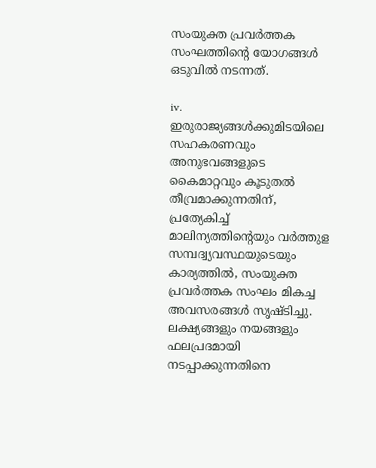സംയുക്ത പ്രവര്‍ത്തക സംഘത്തിന്റെ യോഗങ്ങള്‍ ഒടുവില്‍ നടന്നത്.

iv. ഇരുരാജ്യങ്ങള്‍ക്കുമിടയിലെ സഹകരണവും അനുഭവങ്ങളുടെ കൈമാറ്റവും കൂടുതല്‍ തീവ്രമാക്കുന്നതിന്, പ്രത്യേകിച്ച് മാലിന്യത്തിന്റെയും വര്‍ത്തുള സമ്പദ്വ്യവസ്ഥയുടെയും കാര്യത്തില്‍, സംയുക്ത പ്രവര്‍ത്തക സംഘം മികച്ച അവസരങ്ങള്‍ സൃഷ്ടിച്ചു. ലക്ഷ്യങ്ങളും നയങ്ങളും ഫലപ്രദമായി നടപ്പാക്കുന്നതിനെ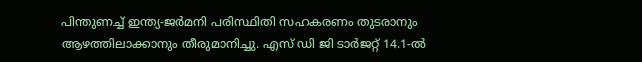പിന്തുണച്ച് ഇന്ത്യ-ജര്‍മനി പരിസ്ഥിതി സഹകരണം തുടരാനും ആഴത്തിലാക്കാനും തീരുമാനിച്ചു. എസ് ഡി ജി ടാര്‍ജറ്റ് 14.1-ല്‍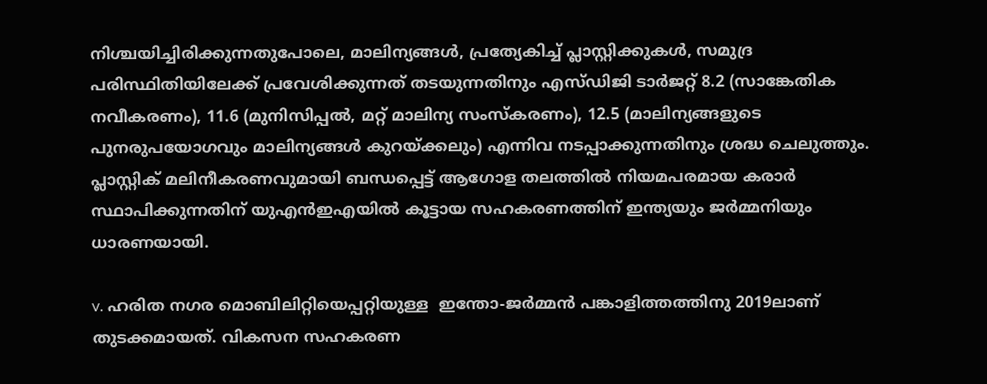നിശ്ചയിച്ചിരിക്കുന്നതുപോലെ, മാലിന്യങ്ങള്‍, പ്രത്യേകിച്ച് പ്ലാസ്റ്റിക്കുകള്‍, സമുദ്ര പരിസ്ഥിതിയിലേക്ക് പ്രവേശിക്കുന്നത് തടയുന്നതിനും എസ്ഡിജി ടാര്‍ജറ്റ് 8.2 (സാങ്കേതിക നവീകരണം), 11.6 (മുനിസിപ്പല്‍, മറ്റ് മാലിന്യ സംസ്‌കരണം), 12.5 (മാലിന്യങ്ങളുടെ പുനരുപയോഗവും മാലിന്യങ്ങള്‍ കുറയ്ക്കലും) എന്നിവ നടപ്പാക്കുന്നതിനും ശ്രദ്ധ ചെലുത്തും. പ്ലാസ്റ്റിക് മലിനീകരണവുമായി ബന്ധപ്പെട്ട് ആഗോള തലത്തില്‍ നിയമപരമായ കരാര്‍ സ്ഥാപിക്കുന്നതിന് യുഎന്‍ഇഎയില്‍ കൂട്ടായ സഹകരണത്തിന് ഇന്ത്യയും ജര്‍മ്മനിയും ധാരണയായി.

v. ഹരിത നഗര മൊബിലിറ്റിയെപ്പറ്റിയുള്ള  ഇന്തോ-ജര്‍മ്മന്‍ പങ്കാളിത്തത്തിനു 2019ലാണ് തുടക്കമായത്. വികസന സഹകരണ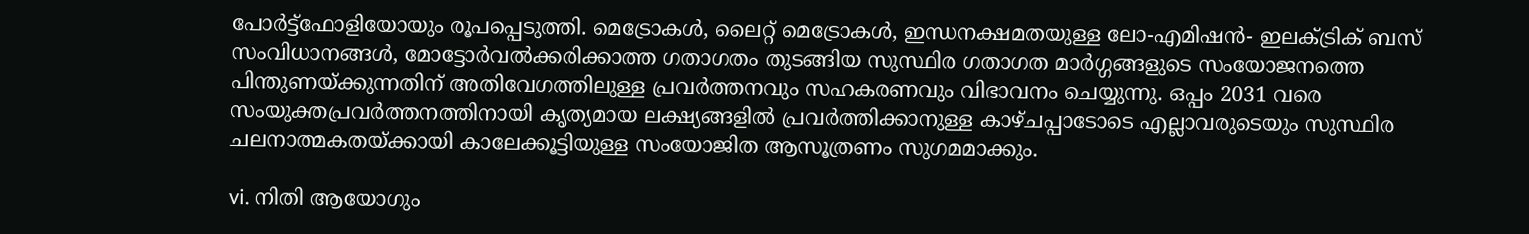പോര്‍ട്ട്‌ഫോളിയോയും രൂപപ്പെടുത്തി. മെട്രോകള്‍, ലൈറ്റ് മെട്രോകള്‍, ഇന്ധനക്ഷമതയുള്ള ലോ-എമിഷന്‍- ഇലക്ട്രിക് ബസ് സംവിധാനങ്ങള്‍, മോട്ടോര്‍വല്‍ക്കരിക്കാത്ത ഗതാഗതം തുടങ്ങിയ സുസ്ഥിര ഗതാഗത മാര്‍ഗ്ഗങ്ങളുടെ സംയോജനത്തെ പിന്തുണയ്ക്കുന്നതിന് അതിവേഗത്തിലുള്ള പ്രവര്‍ത്തനവും സഹകരണവും വിഭാവനം ചെയ്യുന്നു. ഒപ്പം 2031 വരെ സംയുക്തപ്രവര്‍ത്തനത്തിനായി കൃത്യമായ ലക്ഷ്യങ്ങളില്‍ പ്രവര്‍ത്തിക്കാനുള്ള കാഴ്ചപ്പാടോടെ എല്ലാവരുടെയും സുസ്ഥിര  ചലനാത്മകതയ്ക്കായി കാലേക്കൂട്ടിയുള്ള സംയോജിത ആസൂത്രണം സുഗമമാക്കും.

vi. നിതി ആയോഗും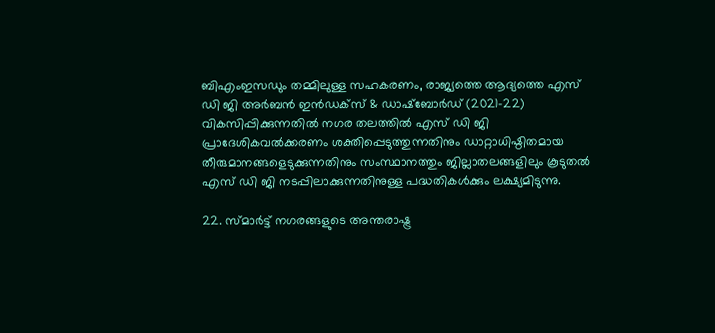ബിഎംഇസഡും തമ്മിലുള്ള സഹകരണം, രാജ്യത്തെ ആദ്യത്തെ എസ് ഡി ജി അര്‍ബന്‍ ഇന്‍ഡക്സ് & ഡാഷ്ബോര്‍ഡ് (2021-22) വികസിപ്പിക്കുന്നതില്‍ നഗര തലത്തില്‍ എസ് ഡി ജി പ്രാദേശികവല്‍ക്കരണം ശക്തിപ്പെടുത്തുന്നതിനും ഡാറ്റാധിഷ്ഠിതമായ തീരുമാനങ്ങളെടുക്കുന്നതിനും സംസ്ഥാനത്തും ജില്ലാതലങ്ങളിലും കൂടുതല്‍ എസ് ഡി ജി നടപ്പിലാക്കുന്നതിനുള്ള പദ്ധതികള്‍ക്കും ലക്ഷ്യമിടുന്നു.

22. സ്മാര്‍ട്ട് നഗരങ്ങളുടെ അന്തരാഷ്ട്ര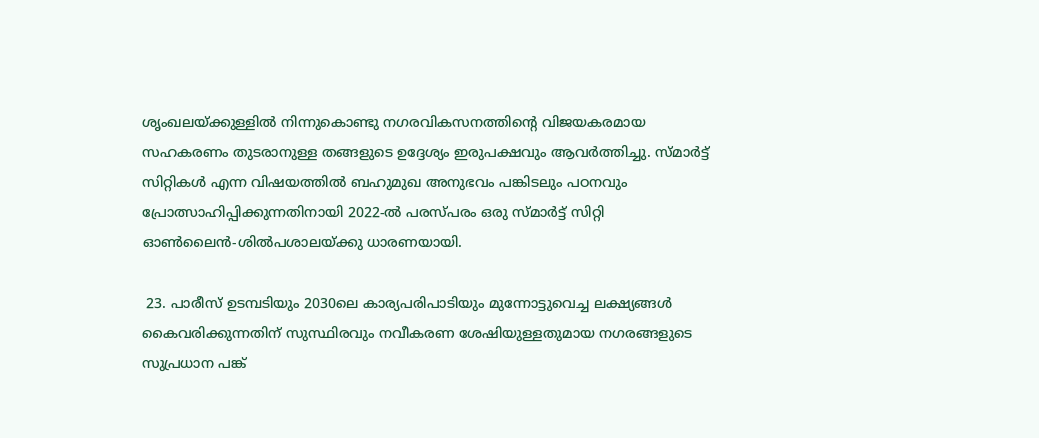ശൃംഖലയ്ക്കുള്ളില്‍ നിന്നുകൊണ്ടു നഗരവികസനത്തിന്റെ വിജയകരമായ സഹകരണം തുടരാനുള്ള തങ്ങളുടെ ഉദ്ദേശ്യം ഇരുപക്ഷവും ആവര്‍ത്തിച്ചു. സ്മാര്‍ട്ട് സിറ്റികള്‍ എന്ന വിഷയത്തില്‍ ബഹുമുഖ അനുഭവം പങ്കിടലും പഠനവും പ്രോത്സാഹിപ്പിക്കുന്നതിനായി 2022-ല്‍ പരസ്പരം ഒരു സ്മാര്‍ട്ട് സിറ്റി ഓണ്‍ലൈന്‍-ശില്‍പശാലയ്ക്കു ധാരണയായി.

 23. പാരീസ് ഉടമ്പടിയും 2030ലെ കാര്യപരിപാടിയും മുന്നോട്ടുവെച്ച ലക്ഷ്യങ്ങള്‍ കൈവരിക്കുന്നതിന് സുസ്ഥിരവും നവീകരണ ശേഷിയുള്ളതുമായ നഗരങ്ങളുടെ സുപ്രധാന പങ്ക്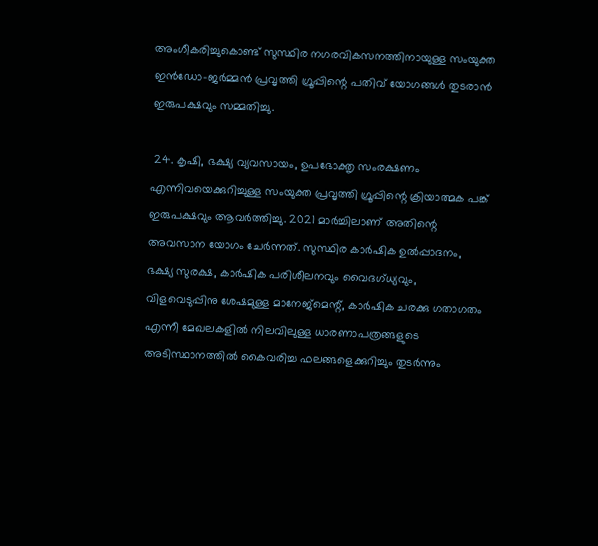അംഗീകരിച്ചുകൊണ്ട് സുസ്ഥിര നഗരവികസനത്തിനായുള്ള സംയുക്ത ഇന്‍ഡോ-ജര്‍മ്മന്‍ പ്രവൃത്തി ഗ്രൂപ്പിന്റെ പതിവ് യോഗങ്ങള്‍ തുടരാന്‍ ഇരുപക്ഷവും സമ്മതിച്ചു.

 24. കൃഷി, ഭക്ഷ്യ വ്യവസായം, ഉപഭോക്തൃ സംരക്ഷണം എന്നിവയെക്കുറിച്ചുള്ള സംയുക്ത പ്രവൃത്തി ഗ്രൂപ്പിന്റെ ക്രിയാത്മക പങ്ക് ഇരുപക്ഷവും ആവര്‍ത്തിച്ചു. 2021 മാര്‍ച്ചിലാണ് അതിന്റെ അവസാന യോഗം ചേര്‍ന്നത്. സുസ്ഥിര കാര്‍ഷിക ഉല്‍പ്പാദനം, ഭക്ഷ്യ സുരക്ഷ, കാര്‍ഷിക പരിശീലനവും വൈദഗ്ധ്യവും, വിളവെടുപ്പിനു ശേഷമുള്ള മാനേജ്‌മെന്റ്, കാര്‍ഷിക ചരക്കു ഗതാഗതം
എന്നീ മേഖലകളില്‍ നിലവിലുള്ള ധാരണാപത്രങ്ങളുടെ അടിസ്ഥാനത്തില്‍ കൈവരിച്ച ഫലങ്ങളെക്കുറിച്ചും തുടര്‍ന്നും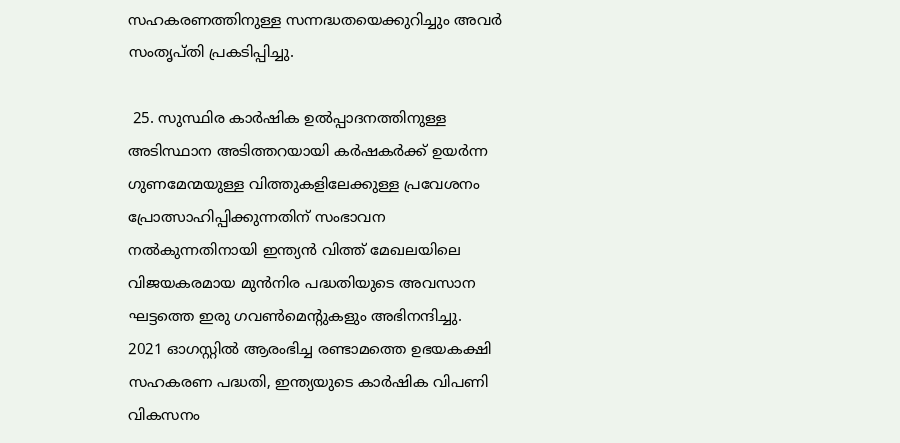സഹകരണത്തിനുള്ള സന്നദ്ധതയെക്കുറിച്ചും അവര്‍ സംതൃപ്തി പ്രകടിപ്പിച്ചു.

 25. സുസ്ഥിര കാര്‍ഷിക ഉല്‍പ്പാദനത്തിനുള്ള അടിസ്ഥാന അടിത്തറയായി കര്‍ഷകര്‍ക്ക് ഉയര്‍ന്ന ഗുണമേന്മയുള്ള വിത്തുകളിലേക്കുള്ള പ്രവേശനം പ്രോത്സാഹിപ്പിക്കുന്നതിന് സംഭാവന നല്‍കുന്നതിനായി ഇന്ത്യന്‍ വിത്ത് മേഖലയിലെ വിജയകരമായ മുന്‍നിര പദ്ധതിയുടെ അവസാന ഘട്ടത്തെ ഇരു ഗവണ്‍മെന്റുകളും അഭിനന്ദിച്ചു.  2021 ഓഗസ്റ്റില്‍ ആരംഭിച്ച രണ്ടാമത്തെ ഉഭയകക്ഷി സഹകരണ പദ്ധതി, ഇന്ത്യയുടെ കാര്‍ഷിക വിപണി വികസനം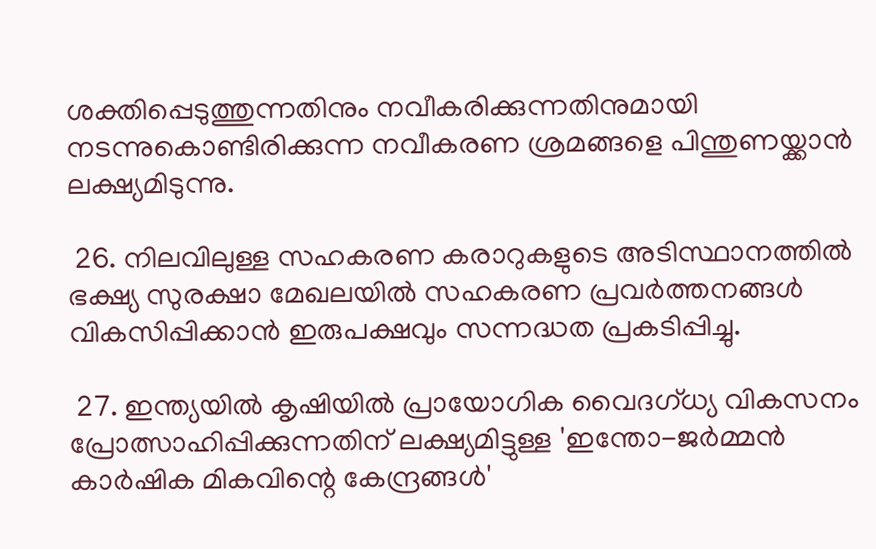ശക്തിപ്പെടുത്തുന്നതിനും നവീകരിക്കുന്നതിനുമായി നടന്നുകൊണ്ടിരിക്കുന്ന നവീകരണ ശ്രമങ്ങളെ പിന്തുണയ്ക്കാന്‍ ലക്ഷ്യമിടുന്നു.

 26. നിലവിലുള്ള സഹകരണ കരാറുകളുടെ അടിസ്ഥാനത്തില്‍ ഭക്ഷ്യ സുരക്ഷാ മേഖലയില്‍ സഹകരണ പ്രവര്‍ത്തനങ്ങള്‍ വികസിപ്പിക്കാന്‍ ഇരുപക്ഷവും സന്നദ്ധത പ്രകടിപ്പിച്ചു.

 27. ഇന്ത്യയില്‍ കൃഷിയില്‍ പ്രായോഗിക വൈദഗ്ധ്യ വികസനം പ്രോത്സാഹിപ്പിക്കുന്നതിന് ലക്ഷ്യമിട്ടുള്ള 'ഇന്തോ-ജര്‍മ്മന്‍ കാര്‍ഷിക മികവിന്റെ കേന്ദ്രങ്ങള്‍'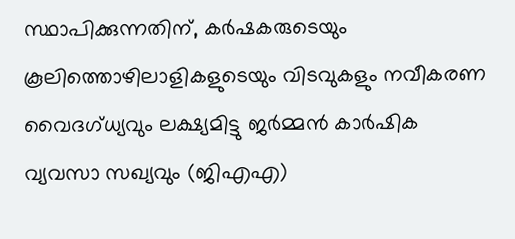സ്ഥാപിക്കുന്നതിന്, കര്‍ഷകരുടെയും കൂലിത്തൊഴിലാളികളുടെയും വിടവുകളും നവീകരണ വൈദഗ്ധ്യവും ലക്ഷ്യമിട്ടു ജര്‍മ്മന്‍ കാര്‍ഷിക വ്യവസാ സഖ്യവും (ജിഎഎ)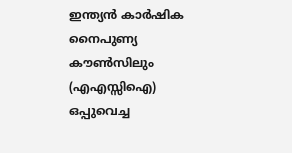ഇന്ത്യന്‍ കാര്‍ഷിക നൈപുണ്യ കൗണ്‍സിലും (എഎസ്സിഐ) ഒപ്പുവെച്ച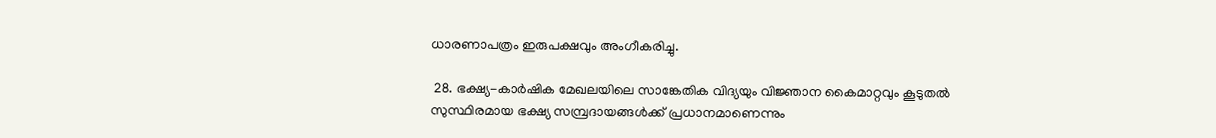ധാരണാപത്രം ഇരുപക്ഷവും അംഗീകരിച്ചു.

 28. ഭക്ഷ്യ-കാര്‍ഷിക മേഖലയിലെ സാങ്കേതിക വിദ്യയും വിജ്ഞാന കൈമാറ്റവും കൂടുതല്‍ സുസ്ഥിരമായ ഭക്ഷ്യ സമ്പ്രദായങ്ങള്‍ക്ക് പ്രധാനമാണെന്നും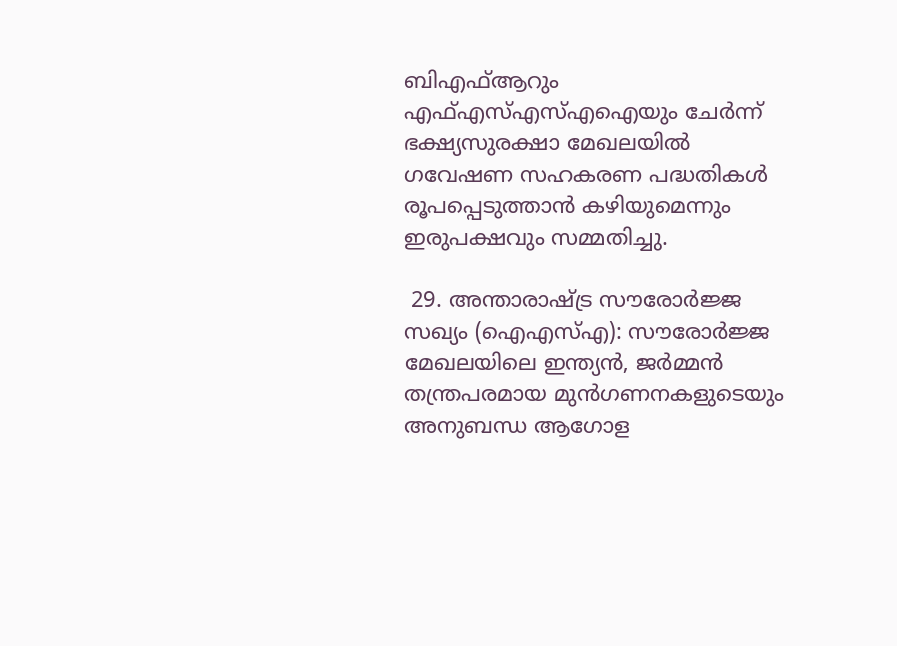ബിഎഫ്ആറും എഫ്എസ്എസ്എഐയും ചേര്‍ന്ന് ഭക്ഷ്യസുരക്ഷാ മേഖലയില്‍ ഗവേഷണ സഹകരണ പദ്ധതികള്‍ രൂപപ്പെടുത്താന്‍ കഴിയുമെന്നും ഇരുപക്ഷവും സമ്മതിച്ചു.

 29. അന്താരാഷ്ട്ര സൗരോര്‍ജ്ജ സഖ്യം (ഐഎസ്എ): സൗരോര്‍ജ്ജ മേഖലയിലെ ഇന്ത്യന്‍, ജര്‍മ്മന്‍ തന്ത്രപരമായ മുന്‍ഗണനകളുടെയും അനുബന്ധ ആഗോള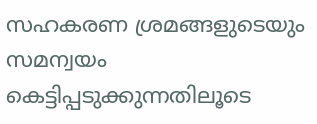സഹകരണ ശ്രമങ്ങളുടെയും സമന്വയം കെട്ടിപ്പടുക്കുന്നതിലൂടെ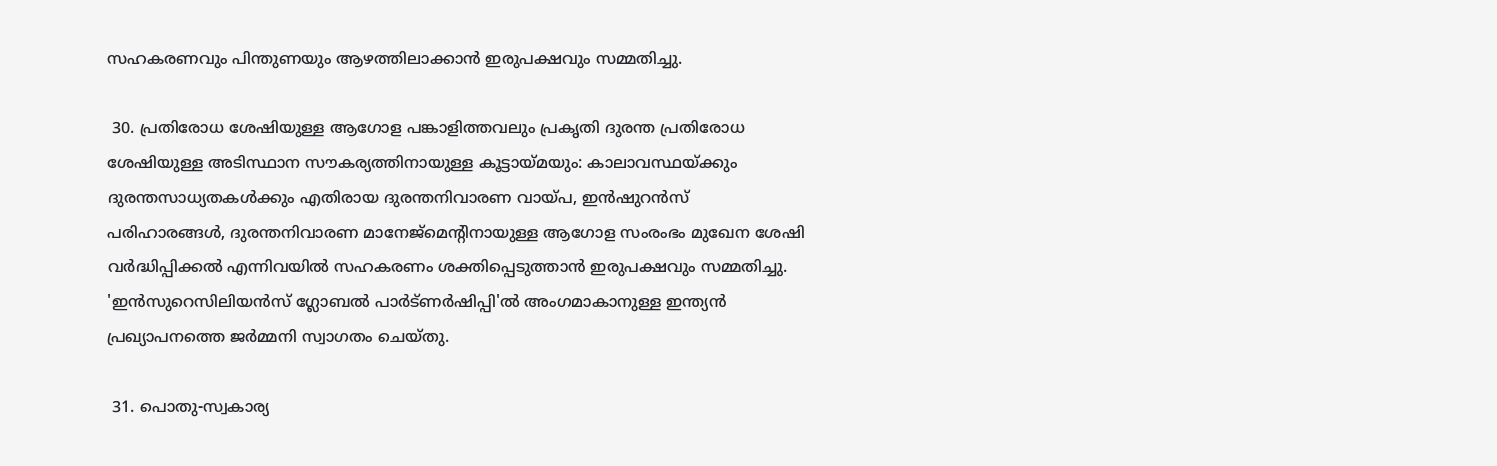സഹകരണവും പിന്തുണയും ആഴത്തിലാക്കാന്‍ ഇരുപക്ഷവും സമ്മതിച്ചു.

 30. പ്രതിരോധ ശേഷിയുള്ള ആഗോള പങ്കാളിത്തവലും പ്രകൃതി ദുരന്ത പ്രതിരോധ ശേഷിയുള്ള അടിസ്ഥാന സൗകര്യത്തിനായുള്ള കൂട്ടായ്മയും: കാലാവസ്ഥയ്ക്കും ദുരന്തസാധ്യതകള്‍ക്കും എതിരായ ദുരന്തനിവാരണ വായ്പ, ഇന്‍ഷുറന്‍സ് പരിഹാരങ്ങള്‍, ദുരന്തനിവാരണ മാനേജ്‌മെന്റിനായുള്ള ആഗോള സംരംഭം മുഖേന ശേഷി വര്‍ദ്ധിപ്പിക്കല്‍ എന്നിവയില്‍ സഹകരണം ശക്തിപ്പെടുത്താന്‍ ഇരുപക്ഷവും സമ്മതിച്ചു.  'ഇന്‍സുറെസിലിയന്‍സ് ഗ്ലോബല്‍ പാര്‍ട്ണര്‍ഷിപ്പി'ല്‍ അംഗമാകാനുള്ള ഇന്ത്യന്‍ പ്രഖ്യാപനത്തെ ജര്‍മ്മനി സ്വാഗതം ചെയ്തു.

 31. പൊതു-സ്വകാര്യ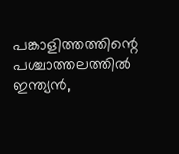പങ്കാളിത്തത്തിന്റെ പശ്ചാത്തലത്തില്‍ ഇന്ത്യന്‍,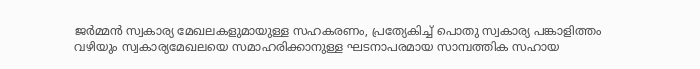ജര്‍മ്മന്‍ സ്വകാര്യ മേഖലകളുമായുള്ള സഹകരണം, പ്രത്യേകിച്ച് പൊതു സ്വകാര്യ പങ്കാളിത്തം വഴിയും സ്വകാര്യമേഖലയെ സമാഹരിക്കാനുള്ള ഘടനാപരമായ സാമ്പത്തിക സഹായ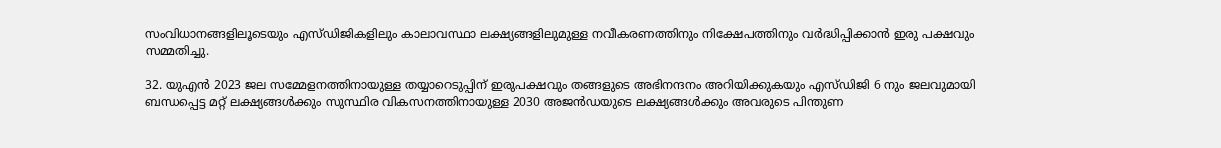സംവിധാനങ്ങളിലൂടെയും എസ്ഡിജികളിലും കാലാവസ്ഥാ ലക്ഷ്യങ്ങളിലുമുള്ള നവീകരണത്തിനും നിക്ഷേപത്തിനും വര്‍ദ്ധിപ്പിക്കാന്‍ ഇരു പക്ഷവും സമ്മതിച്ചു.

32. യുഎന്‍ 2023 ജല സമ്മേളനത്തിനായുള്ള തയ്യാറെടുപ്പിന് ഇരുപക്ഷവും തങ്ങളുടെ അഭിനന്ദനം അറിയിക്കുകയും എസ്ഡിജി 6 നും ജലവുമായി ബന്ധപ്പെട്ട മറ്റ് ലക്ഷ്യങ്ങള്‍ക്കും സുസ്ഥിര വികസനത്തിനായുള്ള 2030 അജന്‍ഡയുടെ ലക്ഷ്യങ്ങള്‍ക്കും അവരുടെ പിന്തുണ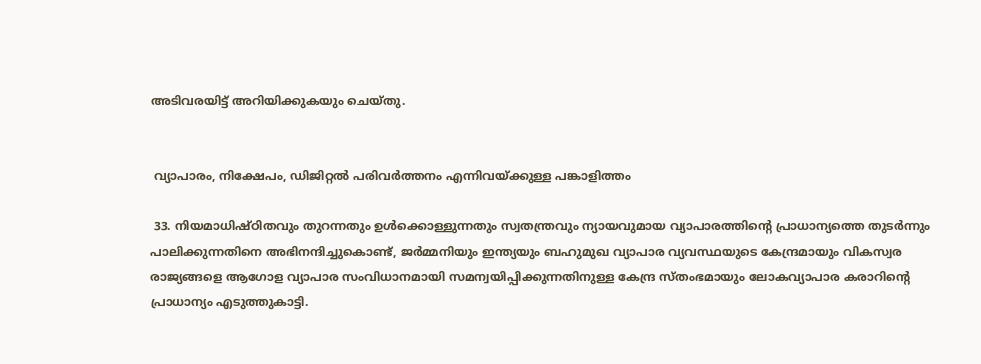അടിവരയിട്ട് അറിയിക്കുകയും ചെയ്തു.


 വ്യാപാരം, നിക്ഷേപം, ഡിജിറ്റല്‍ പരിവര്‍ത്തനം എന്നിവയ്ക്കുള്ള പങ്കാളിത്തം

 33. നിയമാധിഷ്ഠിതവും തുറന്നതും ഉള്‍ക്കൊള്ളുന്നതും സ്വതന്ത്രവും ന്യായവുമായ വ്യാപാരത്തിന്റെ പ്രാധാന്യത്തെ തുടര്‍ന്നും പാലിക്കുന്നതിനെ അഭിനന്ദിച്ചുകൊണ്ട്, ജര്‍മ്മനിയും ഇന്ത്യയും ബഹുമുഖ വ്യാപാര വ്യവസ്ഥയുടെ കേന്ദ്രമായും വികസ്വര രാജ്യങ്ങളെ ആഗോള വ്യാപാര സംവിധാനമായി സമന്വയിപ്പിക്കുന്നതിനുള്ള കേന്ദ്ര സ്തംഭമായും ലോകവ്യാപാര കരാറിന്റെ പ്രാധാന്യം എടുത്തുകാട്ടി.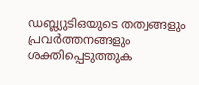ഡബ്ല്യുടിഒയുടെ തത്വങ്ങളും പ്രവര്‍ത്തനങ്ങളും ശക്തിപ്പെടുത്തുക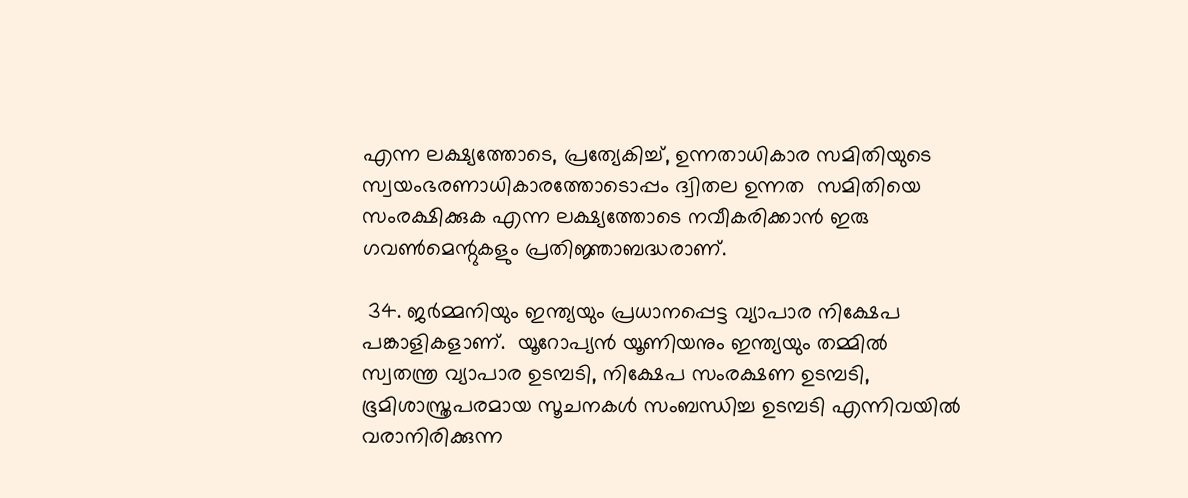എന്ന ലക്ഷ്യത്തോടെ, പ്രത്യേകിച്ച്, ഉന്നതാധികാര സമിതിയുടെ സ്വയംഭരണാധികാരത്തോടൊപ്പം ദ്വിതല ഉന്നത  സമിതിയെ സംരക്ഷിക്കുക എന്ന ലക്ഷ്യത്തോടെ നവീകരിക്കാന്‍ ഇരു ഗവണ്‍മെന്റുകളും പ്രതിജ്ഞാബദ്ധരാണ്.

 34. ജര്‍മ്മനിയും ഇന്ത്യയും പ്രധാനപ്പെട്ട വ്യാപാര നിക്ഷേപ പങ്കാളികളാണ്.  യൂറോപ്യന്‍ യൂണിയനും ഇന്ത്യയും തമ്മില്‍ സ്വതന്ത്ര വ്യാപാര ഉടമ്പടി, നിക്ഷേപ സംരക്ഷണ ഉടമ്പടി, ഭൂമിശാസ്ത്രപരമായ സൂചനകള്‍ സംബന്ധിച്ച ഉടമ്പടി എന്നിവയില്‍ വരാനിരിക്കുന്ന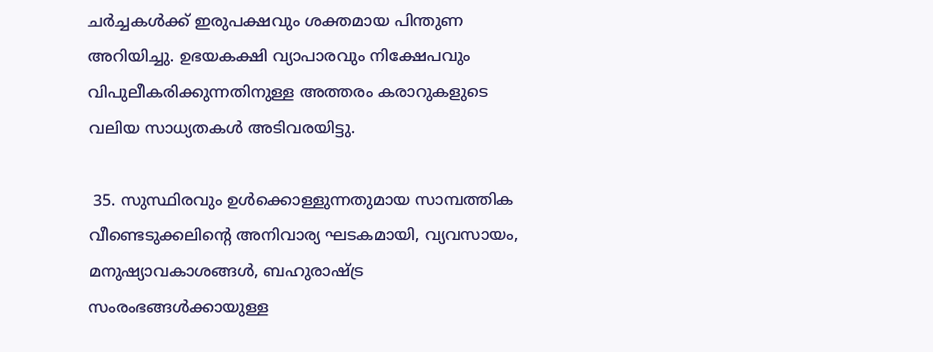ചര്‍ച്ചകള്‍ക്ക് ഇരുപക്ഷവും ശക്തമായ പിന്തുണ അറിയിച്ചു. ഉഭയകക്ഷി വ്യാപാരവും നിക്ഷേപവും വിപുലീകരിക്കുന്നതിനുള്ള അത്തരം കരാറുകളുടെ വലിയ സാധ്യതകള്‍ അടിവരയിട്ടു.

 35. സുസ്ഥിരവും ഉള്‍ക്കൊള്ളുന്നതുമായ സാമ്പത്തിക വീണ്ടെടുക്കലിന്റെ അനിവാര്യ ഘടകമായി, വ്യവസായം, മനുഷ്യാവകാശങ്ങള്‍, ബഹുരാഷ്ട്ര സംരംഭങ്ങള്‍ക്കായുള്ള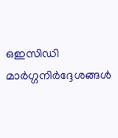ഒഇസിഡി മാര്‍ഗ്ഗനിര്‍ദ്ദേശങ്ങള്‍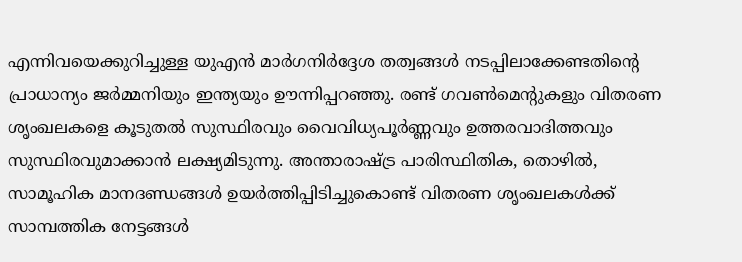എന്നിവയെക്കുറിച്ചുള്ള യുഎന്‍ മാര്‍ഗനിര്‍ദ്ദേശ തത്വങ്ങള്‍ നടപ്പിലാക്കേണ്ടതിന്റെ പ്രാധാന്യം ജര്‍മ്മനിയും ഇന്ത്യയും ഊന്നിപ്പറഞ്ഞു. രണ്ട് ഗവണ്‍മെന്റുകളും വിതരണ ശൃംഖലകളെ കൂടുതല്‍ സുസ്ഥിരവും വൈവിധ്യപൂര്‍ണ്ണവും ഉത്തരവാദിത്തവും സുസ്ഥിരവുമാക്കാന്‍ ലക്ഷ്യമിടുന്നു. അന്താരാഷ്ട്ര പാരിസ്ഥിതിക, തൊഴില്‍, സാമൂഹിക മാനദണ്ഡങ്ങള്‍ ഉയര്‍ത്തിപ്പിടിച്ചുകൊണ്ട് വിതരണ ശൃംഖലകള്‍ക്ക് സാമ്പത്തിക നേട്ടങ്ങള്‍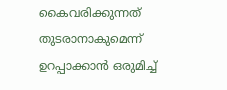കൈവരിക്കുന്നത് തുടരാനാകുമെന്ന് ഉറപ്പാക്കാന്‍ ഒരുമിച്ച്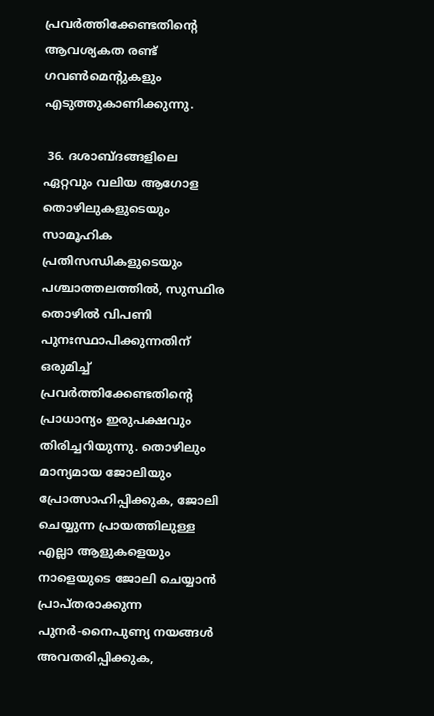പ്രവര്‍ത്തിക്കേണ്ടതിന്റെ ആവശ്യകത രണ്ട് ഗവണ്‍മെന്റുകളും എടുത്തുകാണിക്കുന്നു.

 36. ദശാബ്ദങ്ങളിലെ ഏറ്റവും വലിയ ആഗോള തൊഴിലുകളുടെയും സാമൂഹിക പ്രതിസന്ധികളുടെയും പശ്ചാത്തലത്തില്‍, സുസ്ഥിര തൊഴില്‍ വിപണി പുനഃസ്ഥാപിക്കുന്നതിന് ഒരുമിച്ച് പ്രവര്‍ത്തിക്കേണ്ടതിന്റെ പ്രാധാന്യം ഇരുപക്ഷവും തിരിച്ചറിയുന്നു. തൊഴിലും മാന്യമായ ജോലിയും പ്രോത്സാഹിപ്പിക്കുക, ജോലി ചെയ്യുന്ന പ്രായത്തിലുള്ള എല്ലാ ആളുകളെയും നാളെയുടെ ജോലി ചെയ്യാന്‍ പ്രാപ്തരാക്കുന്ന പുനര്‍-നൈപുണ്യ നയങ്ങള്‍ അവതരിപ്പിക്കുക,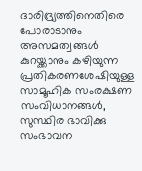ദാരിദ്ര്യത്തിനെതിരെ പോരാടാനും അസമത്വങ്ങള്‍ കുറയ്ക്കാനും കഴിയുന്ന പ്രതികരണശേഷിയുള്ള സാമൂഹിക സംരക്ഷണ സംവിധാനങ്ങള്‍, സുസ്ഥിര ഭാവിക്കു സംഭാവന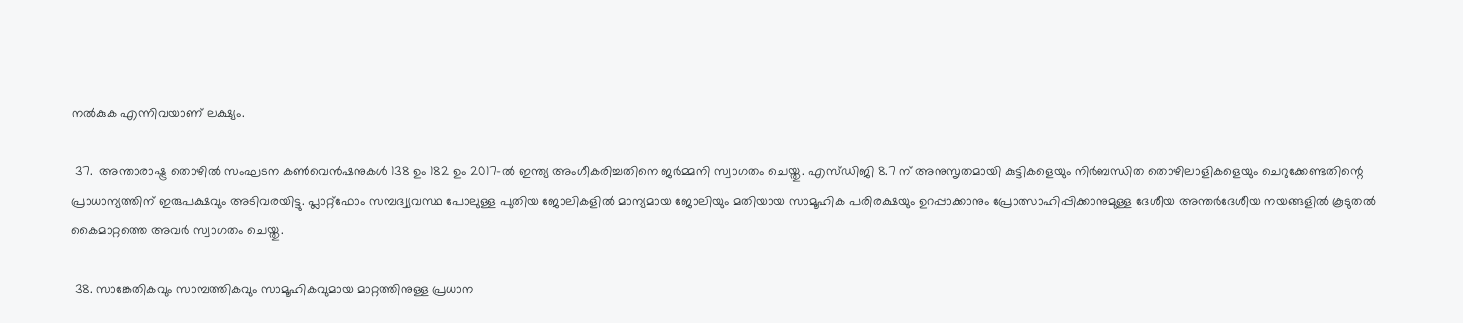നല്‍കുക എന്നിവയാണ് ലക്ഷ്യം.

 37.  അന്താരാഷ്ട്ര തൊഴില്‍ സംഘടന കണ്‍വെന്‍ഷനുകള്‍ 138 ഉം 182 ഉം 2017-ല്‍ ഇന്ത്യ അംഗീകരിച്ചതിനെ ജര്‍മ്മനി സ്വാഗതം ചെയ്തു. എസ്ഡിജി 8.7 ന് അനുസൃതമായി കുട്ടികളെയും നിര്‍ബന്ധിത തൊഴിലാളികളെയും ചെറുക്കേണ്ടതിന്റെ പ്രാധാന്യത്തിന് ഇരുപക്ഷവും അടിവരയിട്ടു. പ്ലാറ്റ്ഫോം സമ്പദ്വ്യവസ്ഥ പോലുള്ള പുതിയ ജോലികളില്‍ മാന്യമായ ജോലിയും മതിയായ സാമൂഹിക പരിരക്ഷയും ഉറപ്പാക്കാനും പ്രോത്സാഹിപ്പിക്കാനുമുള്ള ദേശീയ അന്തര്‍ദേശീയ നയങ്ങളില്‍ കൂടുതല്‍ കൈമാറ്റത്തെ അവര്‍ സ്വാഗതം ചെയ്തു.

 38. സാങ്കേതികവും സാമ്പത്തികവും സാമൂഹികവുമായ മാറ്റത്തിനുള്ള പ്രധാന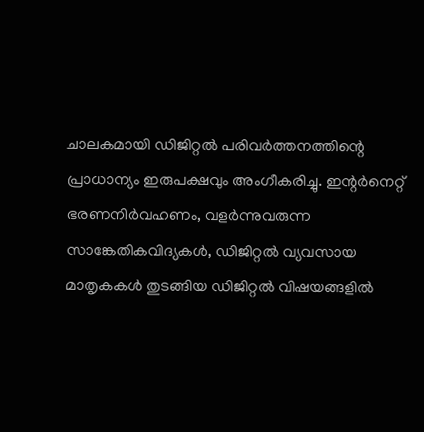ചാലകമായി ഡിജിറ്റല്‍ പരിവര്‍ത്തനത്തിന്റെ പ്രാധാന്യം ഇരുപക്ഷവും അംഗീകരിച്ചു. ഇന്റര്‍നെറ്റ് ഭരണനിര്‍വഹണം, വളര്‍ന്നുവരുന്ന സാങ്കേതികവിദ്യകള്‍, ഡിജിറ്റല്‍ വ്യവസായ മാതൃകകള്‍ തുടങ്ങിയ ഡിജിറ്റല്‍ വിഷയങ്ങളില്‍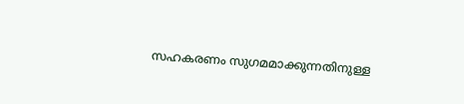സഹകരണം സുഗമമാക്കുന്നതിനുള്ള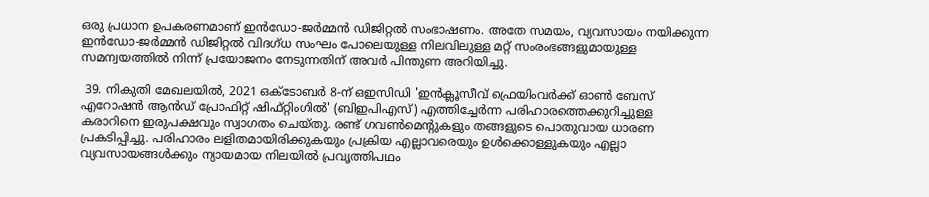ഒരു പ്രധാന ഉപകരണമാണ് ഇന്‍ഡോ-ജര്‍മ്മന്‍ ഡിജിറ്റല്‍ സംഭാഷണം. അതേ സമയം, വ്യവസായം നയിക്കുന്ന ഇന്‍ഡോ-ജര്‍മ്മന്‍ ഡിജിറ്റല്‍ വിദഗ്ധ സംഘം പോലെയുള്ള നിലവിലുള്ള മറ്റ് സംരംഭങ്ങളുമായുള്ള സമന്വയത്തില്‍ നിന്ന് പ്രയോജനം നേടുന്നതിന് അവര്‍ പിന്തുണ അറിയിച്ചു.

 39. നികുതി മേഖലയില്‍, 2021 ഒക്ടോബര്‍ 8-ന് ഒഇസിഡി 'ഇന്‍ക്ലൂസീവ് ഫ്രെയിംവര്‍ക്ക് ഓണ്‍ ബേസ് എറോഷന്‍ ആന്‍ഡ് പ്രോഫിറ്റ് ഷിഫ്റ്റിംഗില്‍' (ബിഇപിഎസ്) എത്തിച്ചേര്‍ന്ന പരിഹാരത്തെക്കുറിച്ചുള്ള കരാറിനെ ഇരുപക്ഷവും സ്വാഗതം ചെയ്തു. രണ്ട് ഗവണ്‍മെന്റുകളും തങ്ങളുടെ പൊതുവായ ധാരണ പ്രകടിപ്പിച്ചു. പരിഹാരം ലളിതമായിരിക്കുകയും പ്രക്രിയ എല്ലാവരെയും ഉള്‍ക്കൊള്ളുകയും എല്ലാ വ്യവസായങ്ങള്‍ക്കും ന്യായമായ നിലയില്‍ പ്രവൃത്തിപഥം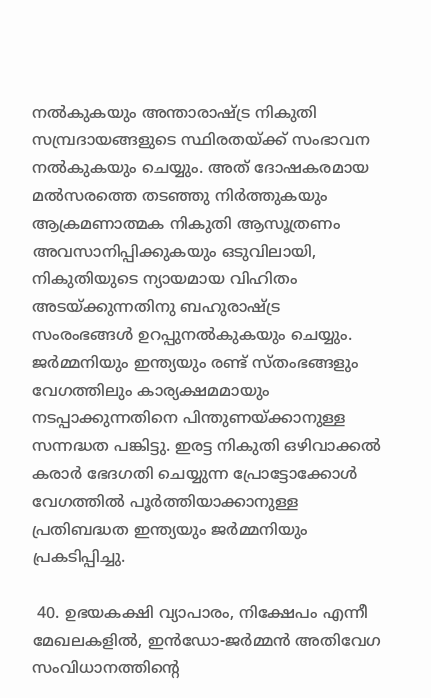നല്‍കുകയും അന്താരാഷ്ട്ര നികുതി സമ്പ്രദായങ്ങളുടെ സ്ഥിരതയ്ക്ക് സംഭാവന നല്‍കുകയും ചെയ്യും. അത് ദോഷകരമായ മല്‍സരത്തെ തടഞ്ഞു നിര്‍ത്തുകയും ആക്രമണാത്മക നികുതി ആസൂത്രണം അവസാനിപ്പിക്കുകയും ഒടുവിലായി, നികുതിയുടെ ന്യായമായ വിഹിതം അടയ്ക്കുന്നതിനു ബഹുരാഷ്ട്ര സംരംഭങ്ങള്‍ ഉറപ്പുനല്‍കുകയും ചെയ്യും. ജര്‍മ്മനിയും ഇന്ത്യയും രണ്ട് സ്തംഭങ്ങളും വേഗത്തിലും കാര്യക്ഷമമായും നടപ്പാക്കുന്നതിനെ പിന്തുണയ്ക്കാനുള്ള സന്നദ്ധത പങ്കിട്ടു. ഇരട്ട നികുതി ഒഴിവാക്കല്‍ കരാര്‍ ഭേദഗതി ചെയ്യുന്ന പ്രോട്ടോക്കോള്‍ വേഗത്തില്‍ പൂര്‍ത്തിയാക്കാനുള്ള പ്രതിബദ്ധത ഇന്ത്യയും ജര്‍മ്മനിയും പ്രകടിപ്പിച്ചു.

 40. ഉഭയകക്ഷി വ്യാപാരം, നിക്ഷേപം എന്നീ മേഖലകളില്‍, ഇന്‍ഡോ-ജര്‍മ്മന്‍ അതിവേഗ സംവിധാനത്തിന്റെ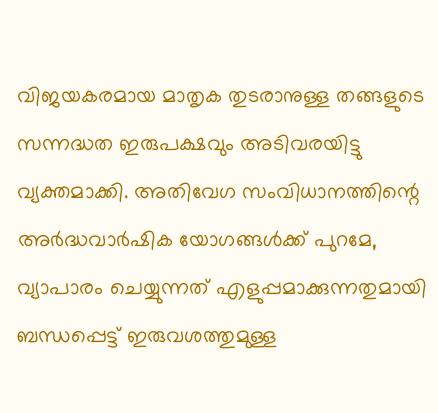വിജയകരമായ മാതൃക തുടരാനുള്ള തങ്ങളുടെ സന്നദ്ധത ഇരുപക്ഷവും അടിവരയിട്ടു വ്യക്തമാക്കി. അതിവേഗ സംവിധാനത്തിന്റെ അര്‍ദ്ധവാര്‍ഷിക യോഗങ്ങള്‍ക്ക് പുറമേ, വ്യാപാരം ചെയ്യുന്നത് എളുപ്പമാക്കുന്നതുമായി ബന്ധപ്പെട്ട് ഇരുവശത്തുമുള്ള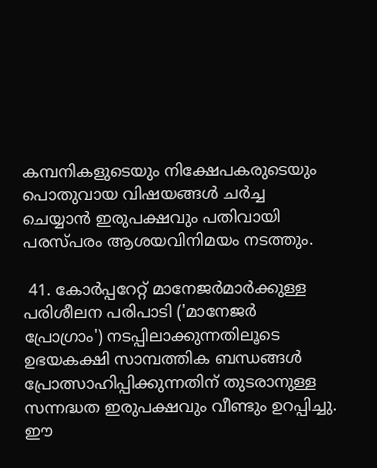കമ്പനികളുടെയും നിക്ഷേപകരുടെയും പൊതുവായ വിഷയങ്ങള്‍ ചര്‍ച്ച ചെയ്യാന്‍ ഇരുപക്ഷവും പതിവായി പരസ്പരം ആശയവിനിമയം നടത്തും.

 41. കോര്‍പ്പറേറ്റ് മാനേജര്‍മാര്‍ക്കുള്ള പരിശീലന പരിപാടി ('മാനേജര്‍ പ്രോഗ്രാം') നടപ്പിലാക്കുന്നതിലൂടെ ഉഭയകക്ഷി സാമ്പത്തിക ബന്ധങ്ങള്‍ പ്രോത്സാഹിപ്പിക്കുന്നതിന് തുടരാനുള്ള സന്നദ്ധത ഇരുപക്ഷവും വീണ്ടും ഉറപ്പിച്ചു. ഈ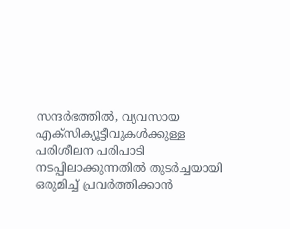സന്ദര്‍ഭത്തില്‍, വ്യവസായ എക്‌സിക്യൂട്ടീവുകള്‍ക്കുള്ള പരിശീലന പരിപാടി നടപ്പിലാക്കുന്നതില്‍ തുടര്‍ച്ചയായി ഒരുമിച്ച് പ്രവര്‍ത്തിക്കാന്‍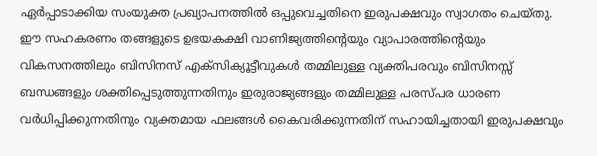ഏര്‍പ്പാടാക്കിയ സംയുക്ത പ്രഖ്യാപനത്തില്‍ ഒപ്പുവെച്ചതിനെ ഇരുപക്ഷവും സ്വാഗതം ചെയ്തു.  ഈ സഹകരണം തങ്ങളുടെ ഉഭയകക്ഷി വാണിജ്യത്തിന്റെയും വ്യാപാരത്തിന്റെയും വികസനത്തിലും ബിസിനസ് എക്‌സിക്യൂട്ടീവുകള്‍ തമ്മിലുള്ള വ്യക്തിപരവും ബിസിനസ്സ് ബന്ധങ്ങളും ശക്തിപ്പെടുത്തുന്നതിനും ഇരുരാജ്യങ്ങളും തമ്മിലുള്ള പരസ്പര ധാരണ വര്‍ധിപ്പിക്കുന്നതിനും വ്യക്തമായ ഫലങ്ങള്‍ കൈവരിക്കുന്നതിന് സഹായിച്ചതായി ഇരുപക്ഷവും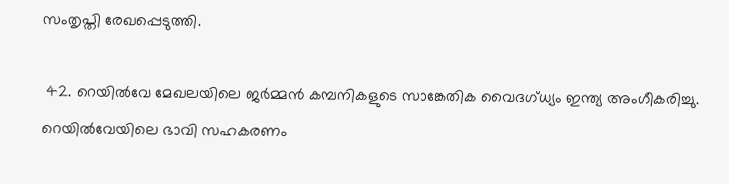സംതൃപ്തി രേഖപ്പെടുത്തി.

 42. റെയില്‍വേ മേഖലയിലെ ജര്‍മ്മന്‍ കമ്പനികളുടെ സാങ്കേതിക വൈദഗ്ധ്യം ഇന്ത്യ അംഗീകരിച്ചു. റെയില്‍വേയിലെ ഭാവി സഹകരണം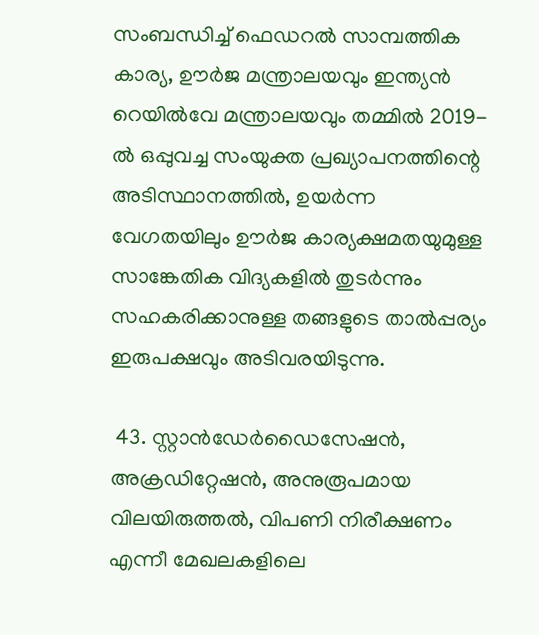സംബന്ധിച്ച് ഫെഡറല്‍ സാമ്പത്തിക കാര്യ, ഊര്‍ജ മന്ത്രാലയവും ഇന്ത്യന്‍ റെയില്‍വേ മന്ത്രാലയവും തമ്മില്‍ 2019-ല്‍ ഒപ്പുവച്ച സംയുക്ത പ്രഖ്യാപനത്തിന്റെ അടിസ്ഥാനത്തില്‍, ഉയര്‍ന്ന വേഗതയിലും ഊര്‍ജ കാര്യക്ഷമതയുമുള്ള സാങ്കേതിക വിദ്യകളില്‍ തുടര്‍ന്നും സഹകരിക്കാനുള്ള തങ്ങളുടെ താല്‍പ്പര്യം ഇരുപക്ഷവും അടിവരയിടുന്നു.

 43. സ്റ്റാന്‍ഡേര്‍ഡൈസേഷന്‍, അക്രഡിറ്റേഷന്‍, അനുരൂപമായ വിലയിരുത്തല്‍, വിപണി നിരീക്ഷണം എന്നീ മേഖലകളിലെ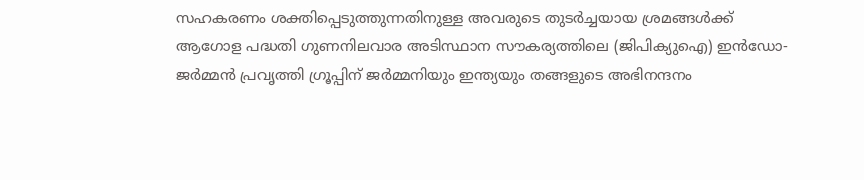സഹകരണം ശക്തിപ്പെടുത്തുന്നതിനുള്ള അവരുടെ തുടര്‍ച്ചയായ ശ്രമങ്ങള്‍ക്ക് ആഗോള പദ്ധതി ഗുണനിലവാര അടിസ്ഥാന സൗകര്യത്തിലെ (ജിപിക്യുഐ) ഇന്‍ഡോ-ജര്‍മ്മന്‍ പ്രവൃത്തി ഗ്രൂപ്പിന് ജര്‍മ്മനിയും ഇന്ത്യയും തങ്ങളുടെ അഭിനന്ദനം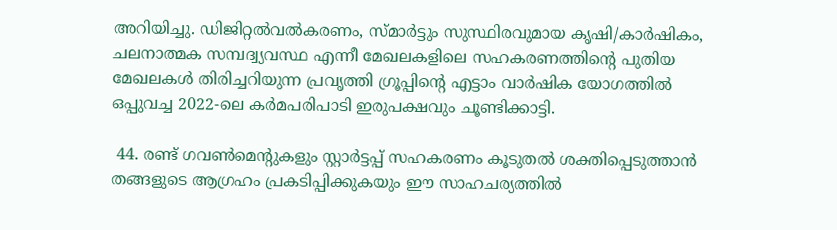അറിയിച്ചു. ഡിജിറ്റല്‍വല്‍കരണം, സ്മാര്‍ട്ടും സുസ്ഥിരവുമായ കൃഷി/കാര്‍ഷികം, ചലനാത്മക സമ്പദ്വ്യവസ്ഥ എന്നീ മേഖലകളിലെ സഹകരണത്തിന്റെ പുതിയ മേഖലകള്‍ തിരിച്ചറിയുന്ന പ്രവൃത്തി ഗ്രൂപ്പിന്റെ എട്ടാം വാര്‍ഷിക യോഗത്തില്‍ ഒപ്പുവച്ച 2022-ലെ കര്‍മപരിപാടി ഇരുപക്ഷവും ചൂണ്ടിക്കാട്ടി.

 44. രണ്ട് ഗവണ്‍മെന്റുകളും സ്റ്റാര്‍ട്ടപ്പ് സഹകരണം കൂടുതല്‍ ശക്തിപ്പെടുത്താന്‍ തങ്ങളുടെ ആഗ്രഹം പ്രകടിപ്പിക്കുകയും ഈ സാഹചര്യത്തില്‍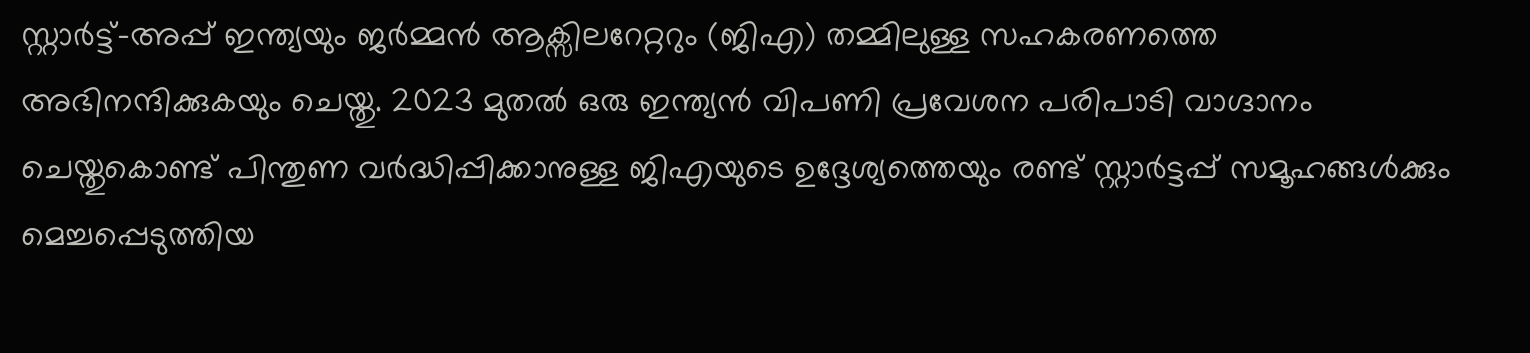സ്റ്റാര്‍ട്ട്-അപ്പ് ഇന്ത്യയും ജര്‍മ്മന്‍ ആക്സിലറേറ്ററും (ജിഎ) തമ്മിലുള്ള സഹകരണത്തെ അഭിനന്ദിക്കുകയും ചെയ്തു. 2023 മുതല്‍ ഒരു ഇന്ത്യന്‍ വിപണി പ്രവേശന പരിപാടി വാഗ്ദാനം ചെയ്തുകൊണ്ട് പിന്തുണ വര്‍ദ്ധിപ്പിക്കാനുള്ള ജിഎയുടെ ഉദ്ദേശ്യത്തെയും രണ്ട് സ്റ്റാര്‍ട്ടപ്പ് സമൂഹങ്ങള്‍ക്കും മെച്ചപ്പെടുത്തിയ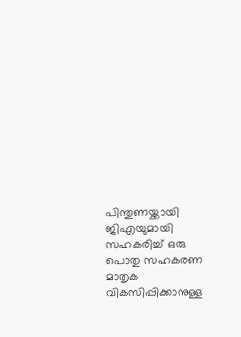പിന്തുണയ്ക്കായി ജിഎയുമായി സഹകരിച്ച് ഒരു പൊതു സഹകരണ മാതൃക വികസിപ്പിക്കാനുള്ള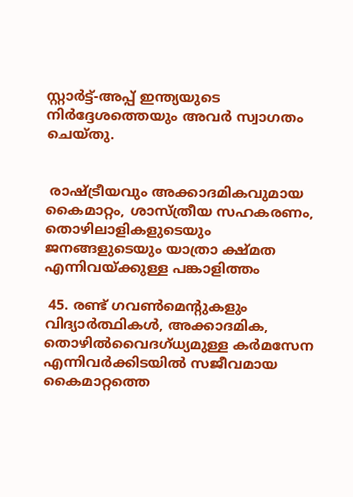സ്റ്റാര്‍ട്ട്-അപ്പ് ഇന്ത്യയുടെ നിര്‍ദ്ദേശത്തെയും അവര്‍ സ്വാഗതം ചെയ്തു.


 രാഷ്ട്രീയവും അക്കാദമികവുമായ കൈമാറ്റം, ശാസ്ത്രീയ സഹകരണം, തൊഴിലാളികളുടെയും ജനങ്ങളുടെയും യാത്രാ ക്ഷ്മത എന്നിവയ്ക്കുള്ള പങ്കാളിത്തം

 45. രണ്ട് ഗവണ്‍മെന്റുകളും വിദ്യാര്‍ത്ഥികള്‍, അക്കാദമിക, തൊഴില്‍വൈദഗ്ധ്യമുള്ള കര്‍മസേന എന്നിവര്‍ക്കിടയില്‍ സജീവമായ കൈമാറ്റത്തെ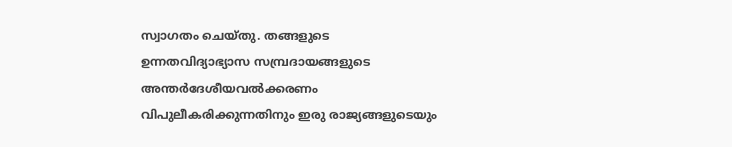സ്വാഗതം ചെയ്തു. തങ്ങളുടെ ഉന്നതവിദ്യാഭ്യാസ സമ്പ്രദായങ്ങളുടെ അന്തര്‍ദേശീയവല്‍ക്കരണം വിപുലീകരിക്കുന്നതിനും ഇരു രാജ്യങ്ങളുടെയും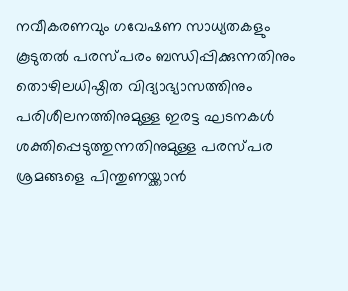നവീകരണവും ഗവേഷണ സാധ്യതകളും കൂടുതല്‍ പരസ്പരം ബന്ധിപ്പിക്കുന്നതിനും തൊഴിലധിഷ്ഠിത വിദ്യാഭ്യാസത്തിനും പരിശീലനത്തിനുമുള്ള ഇരട്ട ഘടനകള്‍ ശക്തിപ്പെടുത്തുന്നതിനുമുള്ള പരസ്പര ശ്രമങ്ങളെ പിന്തുണയ്ക്കാന്‍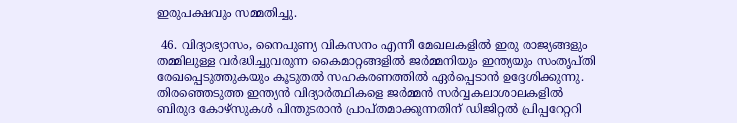ഇരുപക്ഷവും സമ്മതിച്ചു.

 46. വിദ്യാഭ്യാസം, നൈപുണ്യ വികസനം എന്നീ മേഖലകളില്‍ ഇരു രാജ്യങ്ങളും തമ്മിലുള്ള വര്‍ദ്ധിച്ചുവരുന്ന കൈമാറ്റങ്ങളില്‍ ജര്‍മ്മനിയും ഇന്ത്യയും സംതൃപ്തി രേഖപ്പെടുത്തുകയും കൂടുതല്‍ സഹകരണത്തില്‍ ഏര്‍പ്പെടാന്‍ ഉദ്ദേശിക്കുന്നു.  തിരഞ്ഞെടുത്ത ഇന്ത്യന്‍ വിദ്യാര്‍ത്ഥികളെ ജര്‍മ്മന്‍ സര്‍വ്വകലാശാലകളില്‍ ബിരുദ കോഴ്സുകള്‍ പിന്തുടരാന്‍ പ്രാപ്തമാക്കുന്നതിന് ഡിജിറ്റല്‍ പ്രിപ്പറേറ്ററി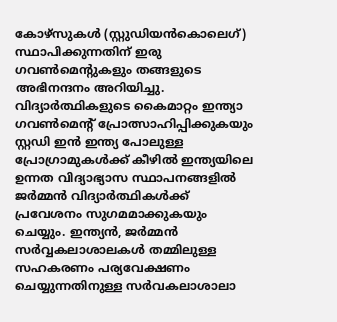കോഴ്സുകള്‍ (സ്റ്റുഡിയന്‍കൊലെഗ്) സ്ഥാപിക്കുന്നതിന് ഇരു ഗവണ്‍മെന്റുകളും തങ്ങളുടെ അഭിനന്ദനം അറിയിച്ചു.
വിദ്യാര്‍ത്ഥികളുടെ കൈമാറ്റം ഇന്ത്യാ ഗവണ്‍മെന്റ് പ്രോത്സാഹിപ്പിക്കുകയും സ്റ്റഡി ഇന്‍ ഇന്ത്യ പോലുള്ള പ്രോഗ്രാമുകള്‍ക്ക് കീഴില്‍ ഇന്ത്യയിലെ ഉന്നത വിദ്യാഭ്യാസ സ്ഥാപനങ്ങളില്‍ ജര്‍മ്മന്‍ വിദ്യാര്‍ത്ഥികള്‍ക്ക് പ്രവേശനം സുഗമമാക്കുകയും ചെയ്യും. ഇന്ത്യന്‍, ജര്‍മ്മന്‍ സര്‍വ്വകലാശാലകള്‍ തമ്മിലുള്ള സഹകരണം പര്യവേക്ഷണം ചെയ്യുന്നതിനുള്ള സര്‍വകലാശാലാ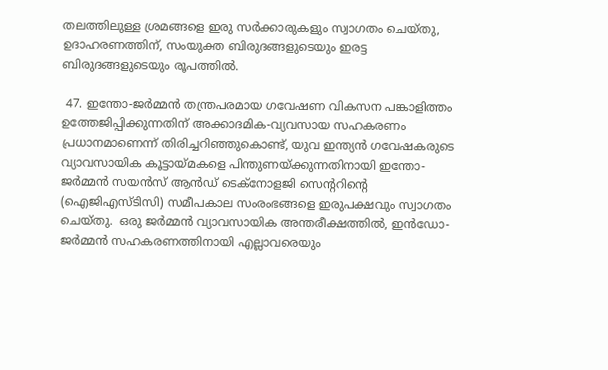തലത്തിലുള്ള ശ്രമങ്ങളെ ഇരു സര്‍ക്കാരുകളും സ്വാഗതം ചെയ്തു, ഉദാഹരണത്തിന്, സംയുക്ത ബിരുദങ്ങളുടെയും ഇരട്ട ബിരുദങ്ങളുടെയും രൂപത്തില്‍.

 47. ഇന്തോ-ജര്‍മ്മന്‍ തന്ത്രപരമായ ഗവേഷണ വികസന പങ്കാളിത്തം ഉത്തേജിപ്പിക്കുന്നതിന് അക്കാദമിക-വ്യവസായ സഹകരണം പ്രധാനമാണെന്ന് തിരിച്ചറിഞ്ഞുകൊണ്ട്, യുവ ഇന്ത്യന്‍ ഗവേഷകരുടെ വ്യാവസായിക കൂട്ടായ്മകളെ പിന്തുണയ്ക്കുന്നതിനായി ഇന്തോ-ജര്‍മ്മന്‍ സയന്‍സ് ആന്‍ഡ് ടെക്‌നോളജി സെന്ററിന്റെ (ഐജിഎസ്ടിസി) സമീപകാല സംരംഭങ്ങളെ ഇരുപക്ഷവും സ്വാഗതം ചെയ്തു.  ഒരു ജര്‍മ്മന്‍ വ്യാവസായിക അന്തരീക്ഷത്തില്‍, ഇന്‍ഡോ-ജര്‍മ്മന്‍ സഹകരണത്തിനായി എല്ലാവരെയും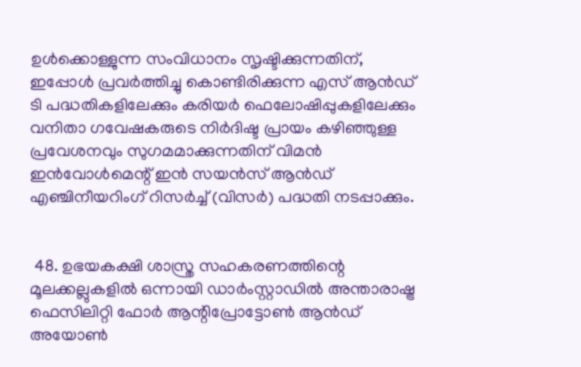ഉള്‍ക്കൊള്ളുന്ന സംവിധാനം സൃഷ്ടിക്കുന്നതിന്, ഇപ്പോള്‍ പ്രവര്‍ത്തിച്ചു കൊണ്ടിരിക്കുന്ന എസ് ആന്‍ഡ് ടി പദ്ധതികളിലേക്കും കരിയര്‍ ഫെലോഷിപ്പുകളിലേക്കും വനിതാ ഗവേഷകരുടെ നിര്‍ദിഷ്ട പ്രായം കഴിഞ്ഞുള്ള പ്രവേശനവും സുഗമമാക്കുന്നതിന് വിമന്‍ ഇന്‍വോള്‍മെന്റ് ഇന്‍ സയന്‍സ് ആന്‍ഡ് എഞ്ചിനീയറിംഗ് റിസര്‍ച്ച് (വിസര്‍) പദ്ധതി നടപ്പാക്കും.


 48. ഉഭയകക്ഷി ശാസ്ത്ര സഹകരണത്തിന്റെ മൂലക്കല്ലുകളില്‍ ഒന്നായി ഡാര്‍ംസ്റ്റാഡില്‍ അന്താരാഷ്ട്ര ഫെസിലിറ്റി ഫോര്‍ ആന്റിപ്രോട്ടോണ്‍ ആന്‍ഡ് അയോണ്‍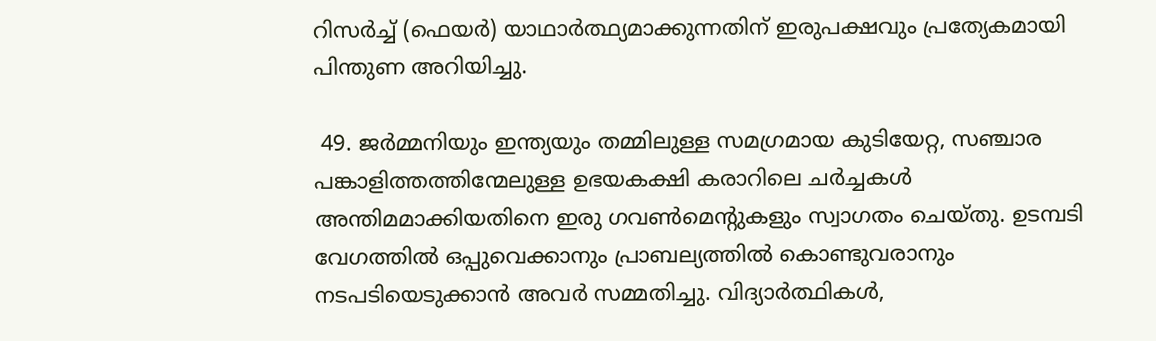റിസര്‍ച്ച് (ഫെയര്‍) യാഥാര്‍ത്ഥ്യമാക്കുന്നതിന് ഇരുപക്ഷവും പ്രത്യേകമായി പിന്തുണ അറിയിച്ചു.

 49. ജര്‍മ്മനിയും ഇന്ത്യയും തമ്മിലുള്ള സമഗ്രമായ കുടിയേറ്റ, സഞ്ചാര പങ്കാളിത്തത്തിന്മേലുള്ള ഉഭയകക്ഷി കരാറിലെ ചര്‍ച്ചകള്‍ അന്തിമമാക്കിയതിനെ ഇരു ഗവണ്‍മെന്റുകളും സ്വാഗതം ചെയ്തു. ഉടമ്പടി വേഗത്തില്‍ ഒപ്പുവെക്കാനും പ്രാബല്യത്തില്‍ കൊണ്ടുവരാനും നടപടിയെടുക്കാന്‍ അവര്‍ സമ്മതിച്ചു. വിദ്യാര്‍ത്ഥികള്‍,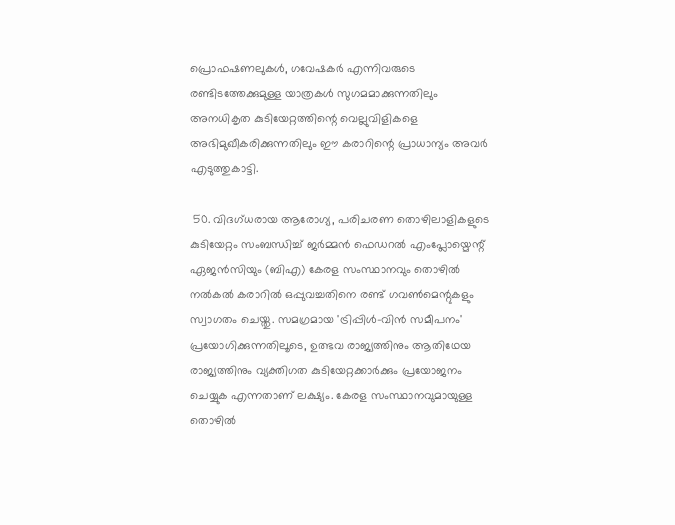പ്രൊഫഷണലുകള്‍, ഗവേഷകര്‍ എന്നിവരുടെ രണ്ടിടത്തേക്കുമുള്ള യാത്രകള്‍ സുഗമമാക്കുന്നതിലും അനധികൃത കുടിയേറ്റത്തിന്റെ വെല്ലുവിളികളെ അഭിമുഖീകരിക്കുന്നതിലും ഈ കരാറിന്റെ പ്രാധാന്യം അവര്‍ എടുത്തുകാട്ടി.

 50. വിദഗ്ധരായ ആരോഗ്യ, പരിചരണ തൊഴിലാളികളുടെ കുടിയേറ്റം സംബന്ധിച്ച് ജര്‍മ്മന്‍ ഫെഡറല്‍ എംപ്ലോയ്മെന്റ് ഏജന്‍സിയും (ബിഎ) കേരള സംസ്ഥാനവും തൊഴില്‍ നല്‍കല്‍ കരാറില്‍ ഒപ്പുവച്ചതിനെ രണ്ട് ഗവണ്‍മെന്റുകളും സ്വാഗതം ചെയ്തു. സമഗ്രമായ 'ട്രിപ്പിള്‍-വിന്‍ സമീപനം' പ്രയോഗിക്കുന്നതിലൂടെ, ഉത്ഭവ രാജ്യത്തിനും ആതിഥേയ രാജ്യത്തിനും വ്യക്തിഗത കുടിയേറ്റക്കാര്‍ക്കും പ്രയോജനം ചെയ്യുക എന്നതാണ് ലക്ഷ്യം. കേരള സംസ്ഥാനവുമായുള്ള തൊഴില്‍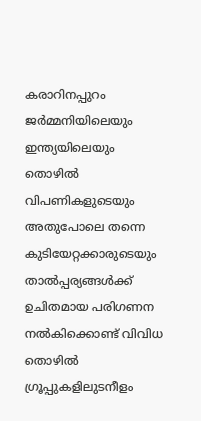കരാറിനപ്പുറം ജര്‍മ്മനിയിലെയും ഇന്ത്യയിലെയും തൊഴില്‍ വിപണികളുടെയും അതുപോലെ തന്നെ കുടിയേറ്റക്കാരുടെയും താല്‍പ്പര്യങ്ങള്‍ക്ക് ഉചിതമായ പരിഗണന നല്‍കിക്കൊണ്ട് വിവിധ തൊഴില്‍ ഗ്രൂപ്പുകളിലുടനീളം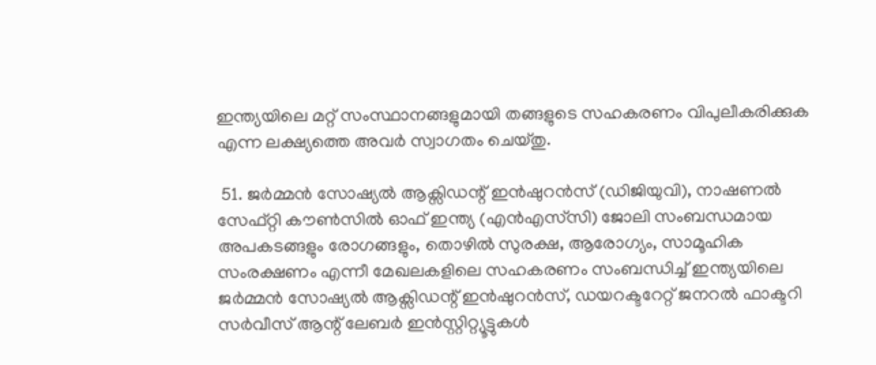ഇന്ത്യയിലെ മറ്റ് സംസ്ഥാനങ്ങളുമായി തങ്ങളുടെ സഹകരണം വിപുലീകരിക്കുക എന്ന ലക്ഷ്യത്തെ അവര്‍ സ്വാഗതം ചെയ്തു.

 51. ജര്‍മ്മന്‍ സോഷ്യല്‍ ആക്സിഡന്റ് ഇന്‍ഷുറന്‍സ് (ഡിജിയുവി), നാഷണല്‍ സേഫ്റ്റി കൗണ്‍സില്‍ ഓഫ് ഇന്ത്യ (എന്‍എസ്‌സി) ജോലി സംബന്ധമായ അപകടങ്ങളും രോഗങ്ങളും, തൊഴില്‍ സുരക്ഷ, ആരോഗ്യം, സാമൂഹിക സംരക്ഷണം എന്നീ മേഖലകളിലെ സഹകരണം സംബന്ധിച്ച് ഇന്ത്യയിലെ ജര്‍മ്മന്‍ സോഷ്യല്‍ ആക്സിഡന്റ് ഇന്‍ഷുറന്‍സ്, ഡയറക്ടറേറ്റ് ജനറല്‍ ഫാക്ടറി സര്‍വീസ് ആന്റ് ലേബര്‍ ഇന്‍സ്റ്റിറ്റ്യൂട്ടുകള്‍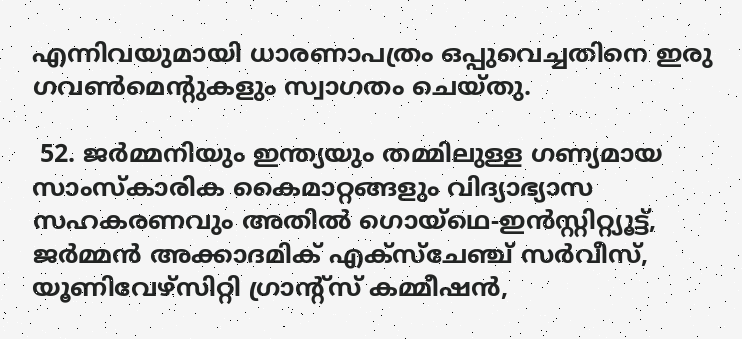എന്നിവയുമായി ധാരണാപത്രം ഒപ്പുവെച്ചതിനെ ഇരു ഗവണ്‍മെന്റുകളും സ്വാഗതം ചെയ്തു.

 52. ജര്‍മ്മനിയും ഇന്ത്യയും തമ്മിലുള്ള ഗണ്യമായ സാംസ്‌കാരിക കൈമാറ്റങ്ങളും വിദ്യാഭ്യാസ സഹകരണവും അതില്‍ ഗൊയ്‌ഥെ-ഇന്‍സ്റ്റിറ്റ്യൂട്ട്, ജര്‍മ്മന്‍ അക്കാദമിക് എക്‌സ്‌ചേഞ്ച് സര്‍വീസ്, യൂണിവേഴ്‌സിറ്റി ഗ്രാന്റ്‌സ് കമ്മീഷന്‍,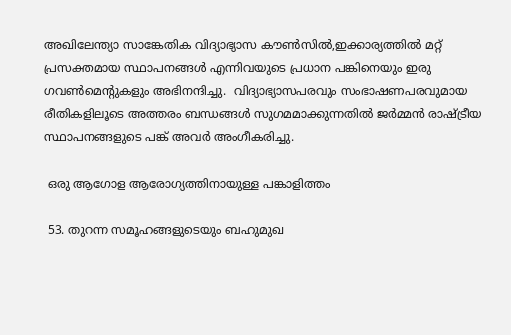അഖിലേന്ത്യാ സാങ്കേതിക വിദ്യാഭ്യാസ കൗണ്‍സില്‍,ഇക്കാര്യത്തില്‍ മറ്റ് പ്രസക്തമായ സ്ഥാപനങ്ങള്‍ എന്നിവയുടെ പ്രധാന പങ്കിനെയും ഇരു ഗവണ്‍മെന്റുകളും അഭിനന്ദിച്ചു.  വിദ്യാഭ്യാസപരവും സംഭാഷണപരവുമായ രീതികളിലൂടെ അത്തരം ബന്ധങ്ങള്‍ സുഗമമാക്കുന്നതില്‍ ജര്‍മ്മന്‍ രാഷ്ട്രീയ സ്ഥാപനങ്ങളുടെ പങ്ക് അവര്‍ അംഗീകരിച്ചു.

 ഒരു ആഗോള ആരോഗ്യത്തിനായുള്ള പങ്കാളിത്തം

 53. തുറന്ന സമൂഹങ്ങളുടെയും ബഹുമുഖ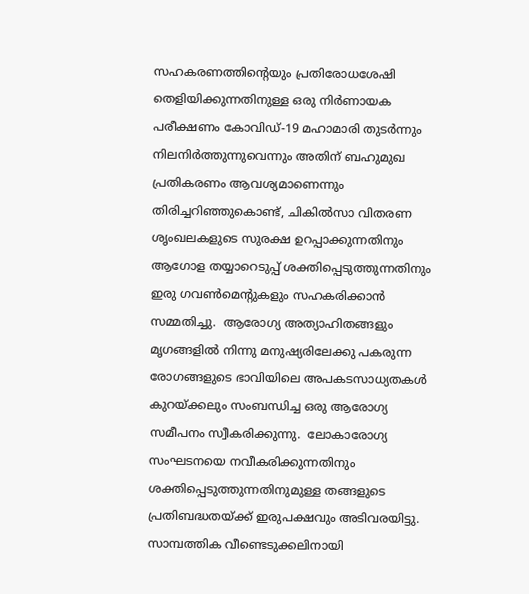സഹകരണത്തിന്റെയും പ്രതിരോധശേഷി തെളിയിക്കുന്നതിനുള്ള ഒരു നിര്‍ണായക പരീക്ഷണം കോവിഡ്-19 മഹാമാരി തുടര്‍ന്നും നിലനിര്‍ത്തുന്നുവെന്നും അതിന് ബഹുമുഖ പ്രതികരണം ആവശ്യമാണെന്നും തിരിച്ചറിഞ്ഞുകൊണ്ട്, ചികില്‍സാ വിതരണ ശൃംഖലകളുടെ സുരക്ഷ ഉറപ്പാക്കുന്നതിനും ആഗോള തയ്യാറെടുപ്പ് ശക്തിപ്പെടുത്തുന്നതിനും ഇരു ഗവണ്‍മെന്റുകളും സഹകരിക്കാന്‍ സമ്മതിച്ചു.  ആരോഗ്യ അത്യാഹിതങ്ങളും മൃഗങ്ങളില്‍ നിന്നു മനുഷ്യരിലേക്കു പകരുന്ന രോഗങ്ങളുടെ ഭാവിയിലെ അപകടസാധ്യതകള്‍ കുറയ്ക്കലും സംബന്ധിച്ച ഒരു ആരോഗ്യ സമീപനം സ്വീകരിക്കുന്നു.  ലോകാരോഗ്യ സംഘടനയെ നവീകരിക്കുന്നതിനും ശക്തിപ്പെടുത്തുന്നതിനുമുള്ള തങ്ങളുടെ പ്രതിബദ്ധതയ്ക്ക് ഇരുപക്ഷവും അടിവരയിട്ടു. സാമ്പത്തിക വീണ്ടെടുക്കലിനായി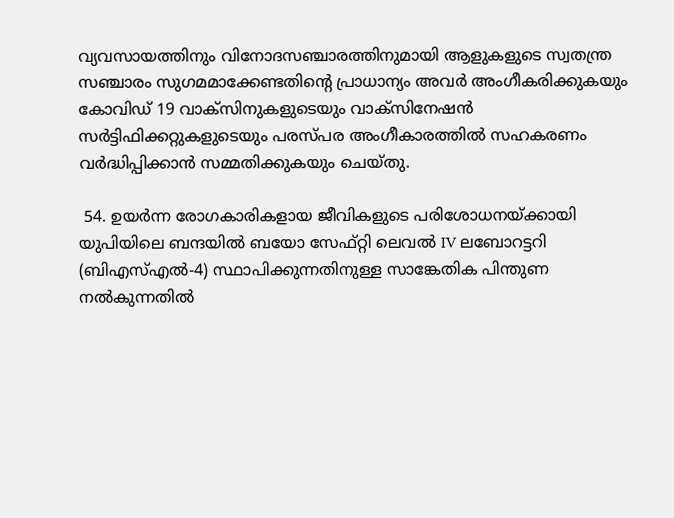വ്യവസായത്തിനും വിനോദസഞ്ചാരത്തിനുമായി ആളുകളുടെ സ്വതന്ത്ര സഞ്ചാരം സുഗമമാക്കേണ്ടതിന്റെ പ്രാധാന്യം അവര്‍ അംഗീകരിക്കുകയും കോവിഡ് 19 വാക്‌സിനുകളുടെയും വാക്‌സിനേഷന്‍ സര്‍ട്ടിഫിക്കറ്റുകളുടെയും പരസ്പര അംഗീകാരത്തില്‍ സഹകരണം വര്‍ദ്ധിപ്പിക്കാന്‍ സമ്മതിക്കുകയും ചെയ്തു.

 54. ഉയര്‍ന്ന രോഗകാരികളായ ജീവികളുടെ പരിശോധനയ്ക്കായി യുപിയിലെ ബന്ദയില്‍ ബയോ സേഫ്റ്റി ലെവല്‍ IV ലബോറട്ടറി (ബിഎസ്എല്‍-4) സ്ഥാപിക്കുന്നതിനുള്ള സാങ്കേതിക പിന്തുണ നല്‍കുന്നതില്‍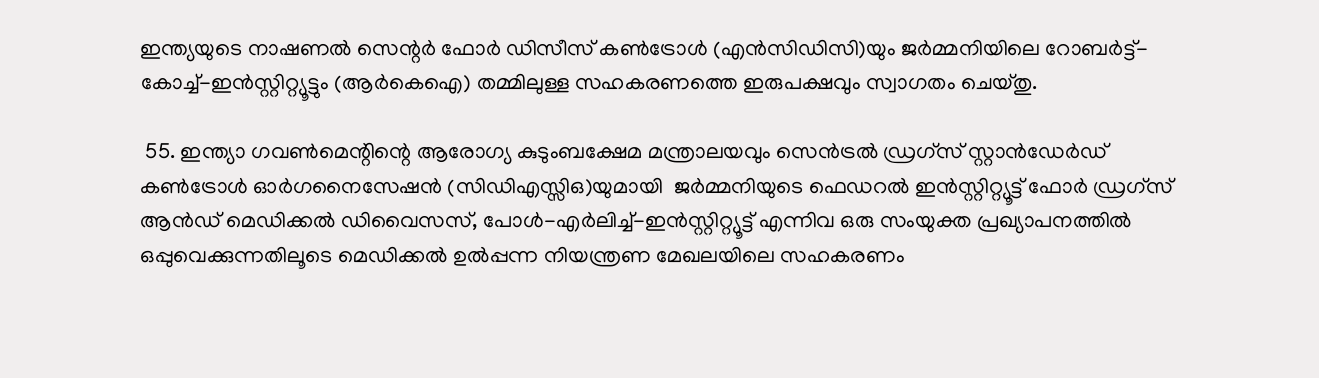ഇന്ത്യയുടെ നാഷണല്‍ സെന്റര്‍ ഫോര്‍ ഡിസീസ് കണ്‍ട്രോള്‍ (എന്‍സിഡിസി)യും ജര്‍മ്മനിയിലെ റോബര്‍ട്ട്-കോച്ച്-ഇന്‍സ്റ്റിറ്റ്യൂട്ടും (ആര്‍കെഐ) തമ്മിലുള്ള സഹകരണത്തെ ഇരുപക്ഷവും സ്വാഗതം ചെയ്തു.

 55. ഇന്ത്യാ ഗവണ്‍മെന്റിന്റെ ആരോഗ്യ കുടുംബക്ഷേമ മന്ത്രാലയവും സെന്‍ട്രല്‍ ഡ്രഗ്‌സ് സ്റ്റാന്‍ഡേര്‍ഡ് കണ്‍ട്രോള്‍ ഓര്‍ഗനൈസേഷന്‍ (സിഡിഎസ്സിഒ)യുമായി  ജര്‍മ്മനിയുടെ ഫെഡറല്‍ ഇന്‍സ്റ്റിറ്റ്യൂട്ട് ഫോര്‍ ഡ്രഗ്സ് ആന്‍ഡ് മെഡിക്കല്‍ ഡിവൈസസ്, പോള്‍-എര്‍ലിച്ച്-ഇന്‍സ്റ്റിറ്റ്യൂട്ട് എന്നിവ ഒരു സംയുക്ത പ്രഖ്യാപനത്തില്‍ ഒപ്പുവെക്കുന്നതിലൂടെ മെഡിക്കല്‍ ഉല്‍പ്പന്ന നിയന്ത്രണ മേഖലയിലെ സഹകരണം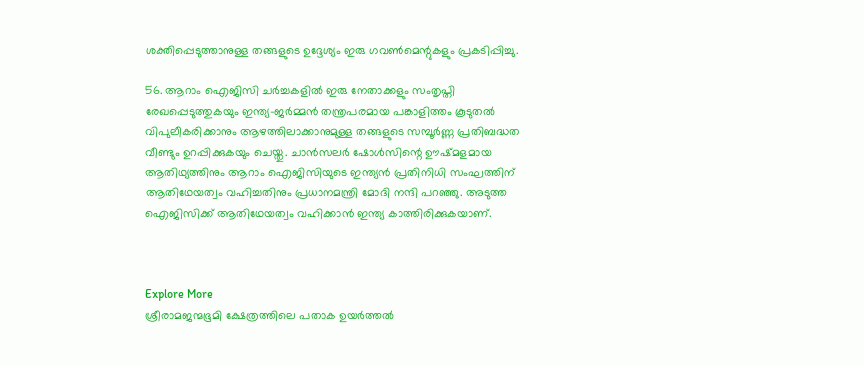ശക്തിപ്പെടുത്താനുള്ള തങ്ങളുടെ ഉദ്ദേശ്യം ഇരു ഗവണ്‍മെന്റുകളും പ്രകടിപ്പിച്ചു.

56. ആറാം ഐജിസി ചര്‍ച്ചകളില്‍ ഇരു നേതാക്കളും സംതൃപ്തി രേഖപ്പെടുത്തുകയും ഇന്ത്യ-ജര്‍മ്മന്‍ തന്ത്രപരമായ പങ്കാളിത്തം കൂടുതല്‍ വിപുലീകരിക്കാനും ആഴത്തിലാക്കാനുമുള്ള തങ്ങളുടെ സമ്പൂര്‍ണ്ണ പ്രതിബദ്ധത വീണ്ടും ഉറപ്പിക്കുകയും ചെയ്തു. ചാന്‍സലര്‍ ഷോള്‍സിന്റെ ഊഷ്മളമായ ആതിഥ്യത്തിനും ആറാം ഐജിസിയുടെ ഇന്ത്യന്‍ പ്രതിനിധി സംഘത്തിന് ആതിഥേയത്വം വഹിച്ചതിനും പ്രധാനമന്ത്രി മോദി നന്ദി പറഞ്ഞു. അടുത്ത ഐജിസിക്ക് ആതിഥേയത്വം വഹിക്കാന്‍ ഇന്ത്യ കാത്തിരിക്കുകയാണ്.



Explore More
ശ്രീരാമജന്മഭൂമി ക്ഷേത്രത്തിലെ പതാക ഉയർത്തൽ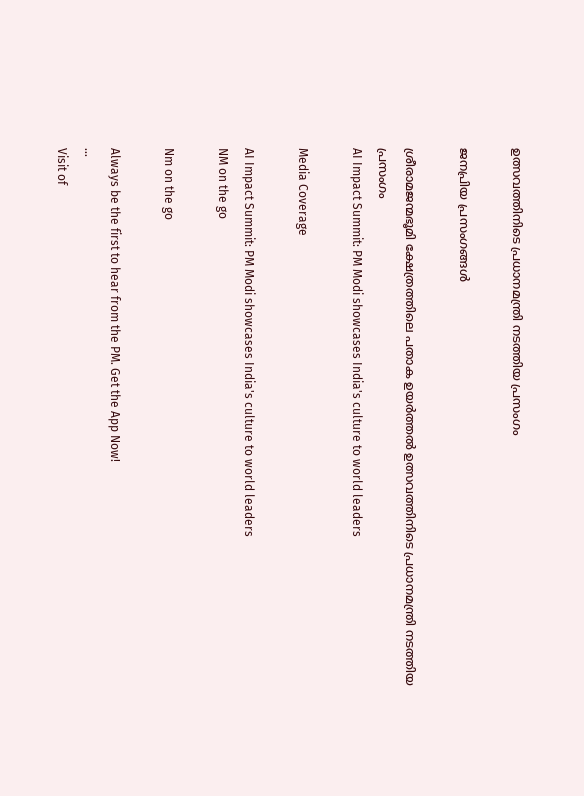ഉത്സവത്തിനിടെ പ്രധാനമന്ത്രി നടത്തിയ പ്രസംഗം

ജനപ്രിയ പ്രസംഗങ്ങൾ

ശ്രീരാമജന്മഭൂമി ക്ഷേത്രത്തിലെ പതാക ഉയർത്തൽ ഉത്സവത്തിനിടെ പ്രധാനമന്ത്രി നടത്തിയ പ്രസംഗം
AI Impact Summit: PM Modi showcases India's culture to world leaders

Media Coverage

AI Impact Summit: PM Modi showcases India's culture to world leaders
NM on the go

Nm on the go

Always be the first to hear from the PM. Get the App Now!
...
Visit of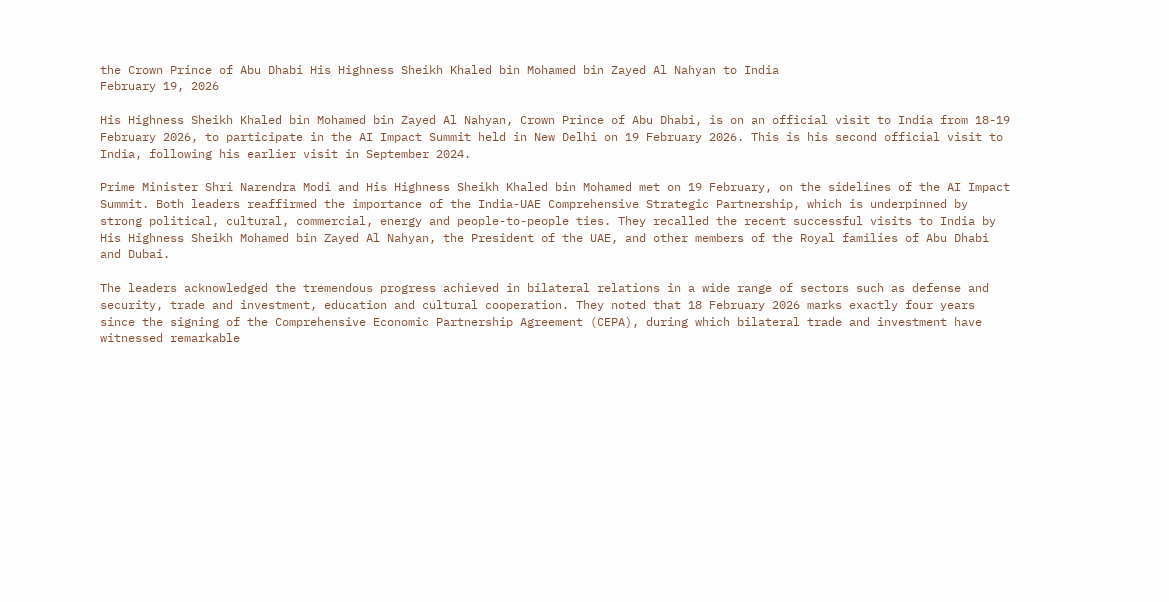the Crown Prince of Abu Dhabi His Highness Sheikh Khaled bin Mohamed bin Zayed Al Nahyan to India
February 19, 2026

His Highness Sheikh Khaled bin Mohamed bin Zayed Al Nahyan, Crown Prince of Abu Dhabi, is on an official visit to India from 18-19 February 2026, to participate in the AI Impact Summit held in New Delhi on 19 February 2026. This is his second official visit to India, following his earlier visit in September 2024.

Prime Minister Shri Narendra Modi and His Highness Sheikh Khaled bin Mohamed met on 19 February, on the sidelines of the AI Impact Summit. Both leaders reaffirmed the importance of the India-UAE Comprehensive Strategic Partnership, which is underpinned by strong political, cultural, commercial, energy and people-to-people ties. They recalled the recent successful visits to India by His Highness Sheikh Mohamed bin Zayed Al Nahyan, the President of the UAE, and other members of the Royal families of Abu Dhabi and Dubai.

The leaders acknowledged the tremendous progress achieved in bilateral relations in a wide range of sectors such as defense and security, trade and investment, education and cultural cooperation. They noted that 18 February 2026 marks exactly four years since the signing of the Comprehensive Economic Partnership Agreement (CEPA), during which bilateral trade and investment have witnessed remarkable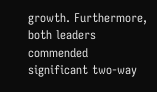growth. Furthermore, both leaders commended significant two-way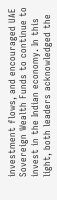investment flows, and encouraged UAE Sovereign Wealth Funds to continue to invest in the Indian economy. In this light, both leaders acknowledged the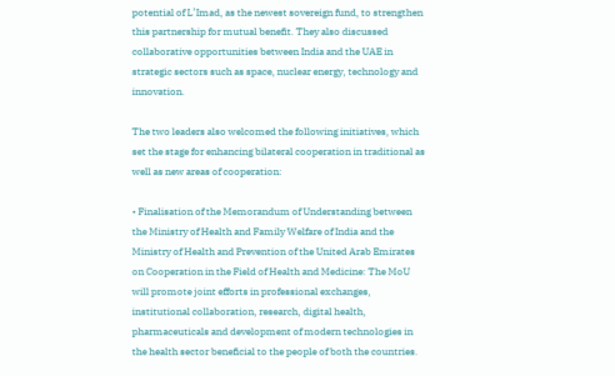potential of L’Imad, as the newest sovereign fund, to strengthen this partnership for mutual benefit. They also discussed collaborative opportunities between India and the UAE in strategic sectors such as space, nuclear energy, technology and innovation.

The two leaders also welcomed the following initiatives, which set the stage for enhancing bilateral cooperation in traditional as well as new areas of cooperation:

• Finalisation of the Memorandum of Understanding between the Ministry of Health and Family Welfare of India and the Ministry of Health and Prevention of the United Arab Emirates on Cooperation in the Field of Health and Medicine: The MoU will promote joint efforts in professional exchanges, institutional collaboration, research, digital health, pharmaceuticals and development of modern technologies in the health sector beneficial to the people of both the countries.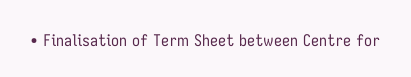• Finalisation of Term Sheet between Centre for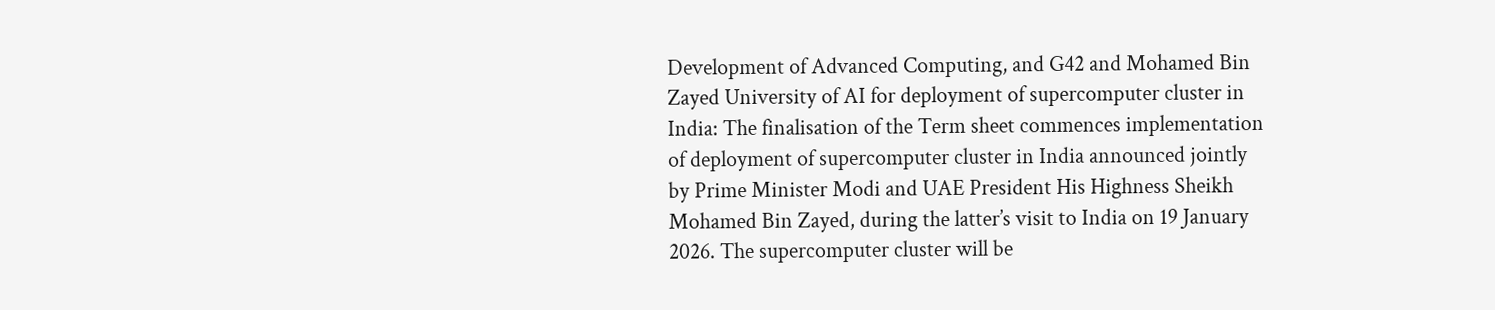Development of Advanced Computing, and G42 and Mohamed Bin Zayed University of AI for deployment of supercomputer cluster in India: The finalisation of the Term sheet commences implementation of deployment of supercomputer cluster in India announced jointly by Prime Minister Modi and UAE President His Highness Sheikh Mohamed Bin Zayed, during the latter’s visit to India on 19 January 2026. The supercomputer cluster will be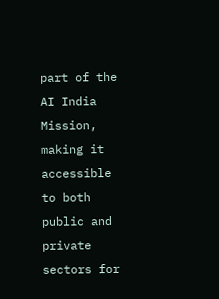part of the AI India Mission, making it accessible to both public and private sectors for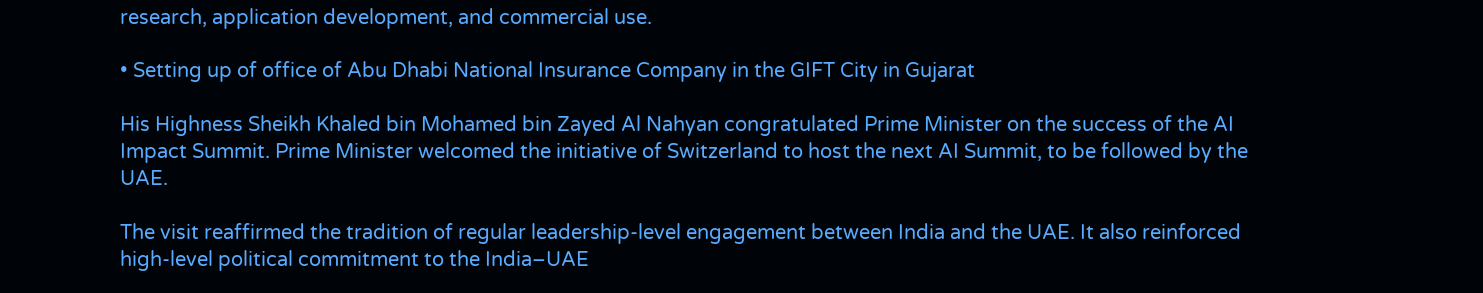research, application development, and commercial use.

• Setting up of office of Abu Dhabi National Insurance Company in the GIFT City in Gujarat

His Highness Sheikh Khaled bin Mohamed bin Zayed Al Nahyan congratulated Prime Minister on the success of the AI Impact Summit. Prime Minister welcomed the initiative of Switzerland to host the next AI Summit, to be followed by the UAE.

The visit reaffirmed the tradition of regular leadership-level engagement between India and the UAE. It also reinforced high-level political commitment to the India–UAE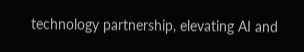technology partnership, elevating AI and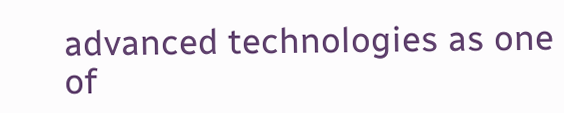advanced technologies as one of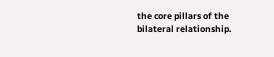the core pillars of the bilateral relationship.